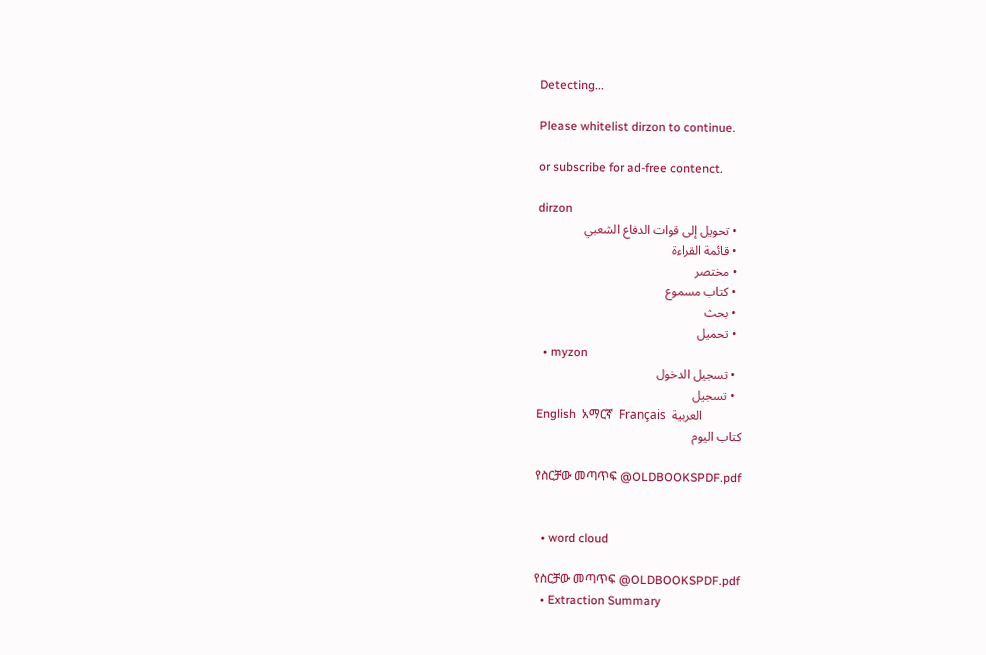Detecting...

Please whitelist dirzon to continue.

or subscribe for ad-free contenct.

dirzon
  • تحويل إلى قوات الدفاع الشعبي
  • قائمة القراءة
  • مختصر
  • كتاب مسموع
  • بحث
  • تحميل
  • myzon
  • تسجيل الدخول
  • تسجيل
English  አማርኛ  Français  العربية
كتاب اليوم

የስርቻው መጣጥፍ @OLDBOOKSPDF.pdf


  • word cloud

የስርቻው መጣጥፍ @OLDBOOKSPDF.pdf
  • Extraction Summary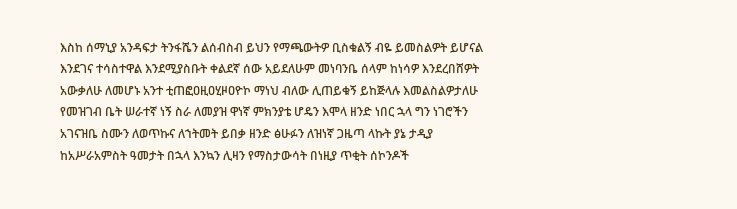እስከ ሰማኒያ አንዳፍታ ትንፋሼን ልሰብስብ ይህን የማጫውትዎ ቢስቁልኝ ብዬ ይመስልዎት ይሆናል እንደገና ተሳስተዋል እንደሚያስቡት ቀልደኛ ሰው አይደለሁም መነባንቤ ሰላም ከነሳዎ እንደረበሸዎት አውቃለሁ ለመሆኑ አንተ ቲጠፎዐዚዐሂዞዐዮኮ ማነህ ብለው ሊጠይቁኝ ይከጅላሉ እመልስልዎታለሁ የመዝገብ ቤት ሠራተኛ ነኝ ስራ ለመያዝ ዋነኛ ምክንያቴ ሆዴን እሞላ ዘንድ ነበር ኋላ ግን ነገሮችን አገናዝቤ ስሙን ለወጥኩና ለኀትመት ይበቃ ዘንድ ፅሁፉን ለዝነኛ ጋዜጣ ላኩት ያኔ ታዲያ ከአሥራአምስት ዓመታት በኋላ እንኳን ሊዛን የማስታውሳት በነዚያ ጥቂት ሰኮንዶች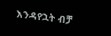እንዳየኋት ብቻ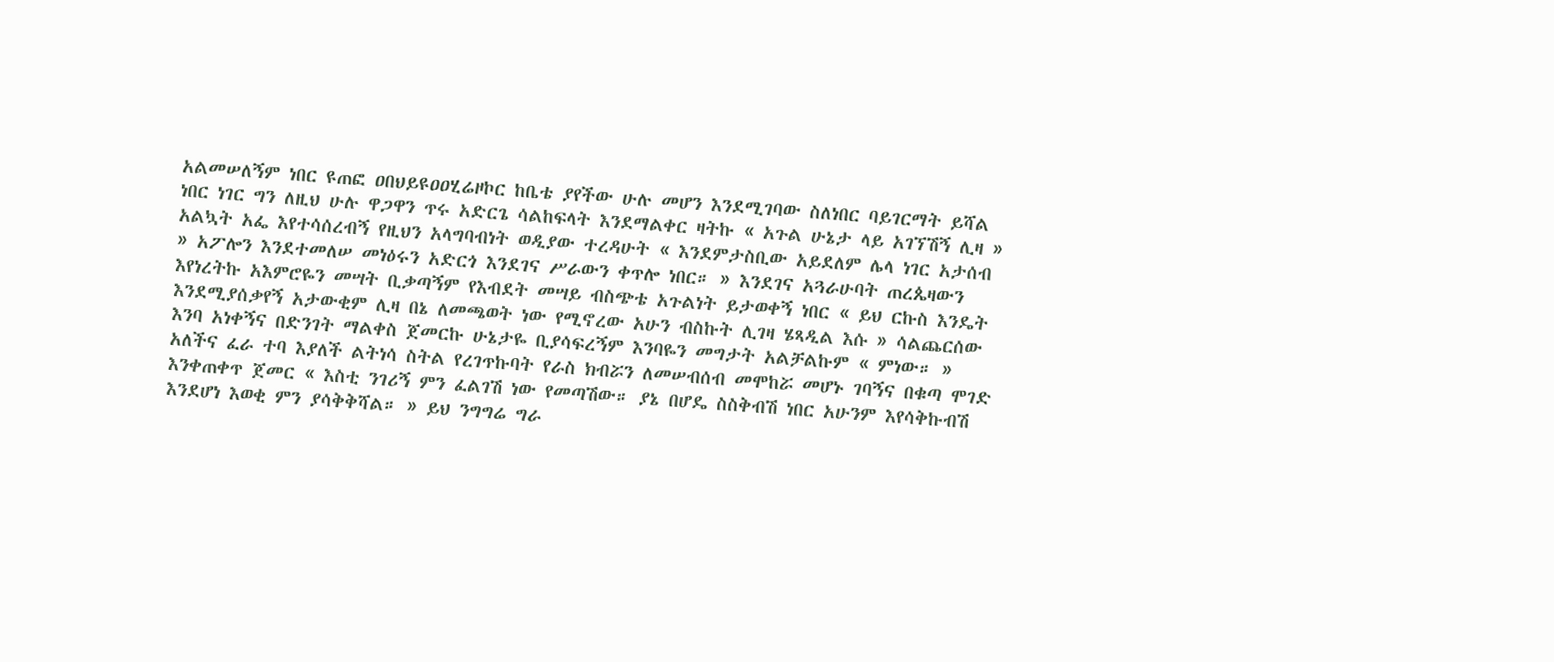አልመሠለኝም ነበር ዩጠፎ ዐበህይዩዐዐሂሬዞኮር ከቤቴ ያየችው ሁሉ መሆን እንደሚገባው ስለነበር ባይገርማት ይሻል ነበር ነገር ግን ለዚህ ሁሉ ዋጋዋን ጥሩ አድርጌ ሳልከፍላት እንደማልቀር ዛትኩ « አጉል ሁኔታ ላይ አገኘሽኝ ሊዛ » አልኳት አፌ እየተሳሰረብኝ የዚህን አላግባብነት ወዲያው ተረዳሁት « እንደምታስቢው አይደለም ሌላ ነገር አታሰብ » አፖሎን እንደተመለሠ መነዕሩን አድርጎ እንደገና ሥራውን ቀጥሎ ነበር። » እንደገና አጓራሁባት ጠረጴዛውን እየነረትኩ አእምሮዬን መሣት ቢቃጣኝም የእብደት መሣይ ብስጭቴ አጉልነት ይታወቀኝ ነበር « ይህ ርኩስ እንዴት እንደሚያሰቃየኝ አታውቂም ሊዛ በኔ ለመጫወት ነው የሚኖረው አሁን ብስኩት ሊገዛ ሄጻዲል እሱ » ሳልጨርሰው እንባ አነቀኝና በድንገት ማልቀስ ጀመርኩ ሁኔታዬ ቢያሳፍረኝም እንባዬን መግታት አልቻልኩም « ምነው። » አለችና ፈራ ተባ እያለች ልትነሳ ስትል የረገጥኩባት የራስ ክብሯን ለመሠብሰብ መሞከሯ መሆኑ ገባኝና በቁጣ ሞገድ እንቀጠቀጥ ጀመር « እስቲ ንገሪኝ ምን ፈልገሽ ነው የመጣሽው። ያኔ በሆዴ ስስቅብሽ ነበር አሁንም እየሳቅኩብሽ እንደሆነ እወቂ ምን ያሳቅቅሻል። » ይህ ንግግሬ ግራ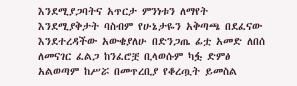እንደሚያጋባትና አጥርታ ምንነቱን ለማየት እንደሚያቅታት ባስብም የሁኔታዬን አቅጣጫ በደፈናው እንደተረዳችው አውቄያለሁ በድንጋጤ ፊቷ አመድ ለበሰ ለመናገር ፈልጋ ከንፈሮቿ ቢላወሱም ካፏ ድምፅ አልወጣም ከሥሯ በመጥረቢያ የቆረጧት ይመስል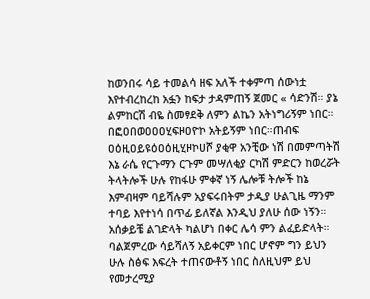ከወንበሩ ሳይ ተመልሳ ዘፍ አለች ተቀምጣ ሰውነቷ እየተብረከረከ አፏን ከፍታ ታዳምጠኝ ጀመር « ሳድንሽ። ያኔ ልምከርሽ ብዬ ስመፃደቅ ለምን ልኬን አትነግሪኝም ነበር። በፎዐበወዐዐዐሂፍዞዐዮኮ አትይኝም ነበር።ጠብፍ ዐዕዚዐይዩዕዐዕዚሂዞኮሀሾ ያቂዋ አንቺው ነሽ በመምጣትሽ እኔ ራሴ የርጉማን ርጉም መሣለቂያ ርካሽ ምድርን ከወረሯት ትላትሎች ሁሉ የከፋሁ ምቀኛ ነኝ ሌሎቹ ትሎች ከኔ እምብዛም ባይሻሉም አያፍሩበትም ታዲያ ሁልጊዜ ማንም ተባይ እየተነሳ በጥፊ ይለኛል እንዲህ ያለሁ ሰው ነኝን። አሰቃይቼ ልገድላት ካልሆነ በቀር ሌሳ ምን ልፈይድላት። ባልጀምረው ሳይሻለኝ አይቀርም ነበር ሆኖም ግን ይህን ሁሉ ስፅፍ እፍረት ተጠናውቶኝ ነበር ስለዚህም ይህ የመታረሚያ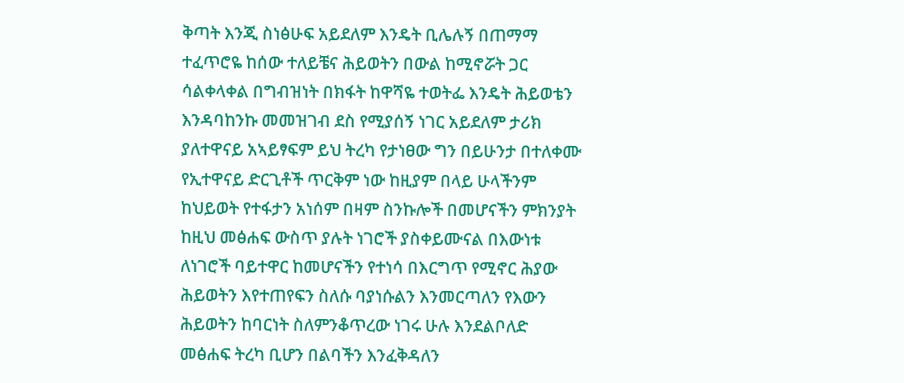ቅጣት እንጂ ስነፅሁፍ አይደለም እንዴት ቢሌሉኝ በጠማማ ተፈጥሮዬ ከሰው ተለይቼና ሕይወትን በውል ከሚኖሯት ጋር ሳልቀላቀል በግብዝነት በክፋት ከዋሻዬ ተወትፌ እንዴት ሕይወቴን እንዳባከንኩ መመዝገብ ደስ የሚያሰኝ ነገር አይደለም ታሪክ ያለተዋናይ አኣይፃፍም ይህ ትረካ የታነፀው ግን በይሁንታ በተለቀሙ የኢተዋናይ ድርጊቶች ጥርቅም ነው ከዚያም በላይ ሁላችንም ከህይወት የተፋታን አነሰም በዛም ስንኩሎች በመሆናችን ምክንያት ከዚህ መፅሐፍ ውስጥ ያሉት ነገሮች ያስቀይሙናል በእውነቱ ለነገሮች ባይተዋር ከመሆናችን የተነሳ በእርግጥ የሚኖር ሕያው ሕይወትን እየተጠየፍን ስለሱ ባያነሱልን እንመርጣለን የእውን ሕይወትን ከባርነት ስለምንቆጥረው ነገሩ ሁሉ እንደልቦለድ መፅሐፍ ትረካ ቢሆን በልባችን እንፈቅዳለን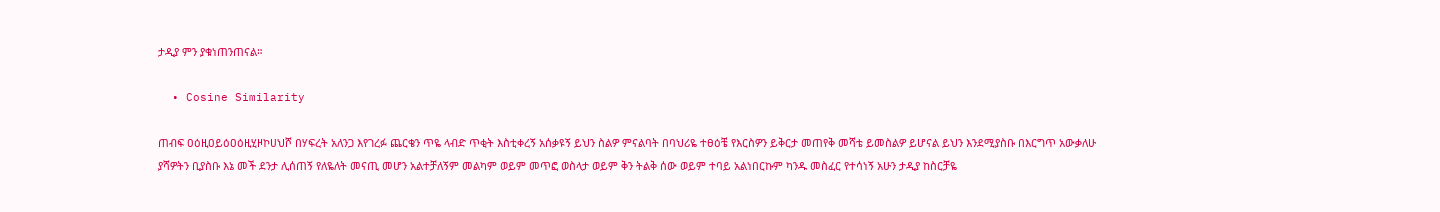ታዲያ ምን ያቁነጠንጠናል።

  • Cosine Similarity

ጠብፍ ዐዕዚዐይዕዐዕዚሂዞኮሀህሾ በሃፍረት አለንጋ እየገረፉ ጨርቄን ጥዬ ላብድ ጥቂት እስቲቀረኝ አሰቃዩኝ ይህን ስልዎ ምናልባት በባህሪዬ ተፀዕቼ የእርስዎን ይቅርታ መጠየቅ መሻቴ ይመስልዎ ይሆናል ይህን እንደሚያስቡ በእርግጥ አውቃለሁ ያሻዎትን ቢያስቡ እኔ መች ደንታ ሊሰጠኝ የለዬለት መናጢ መሆን አልተቻለኝም መልካም ወይም መጥፎ ወስላታ ወይም ቅን ትልቅ ሰው ወይም ተባይ አልነበርኩም ካንዱ መስፈር የተሳነኝ አሁን ታዲያ ከስርቻዬ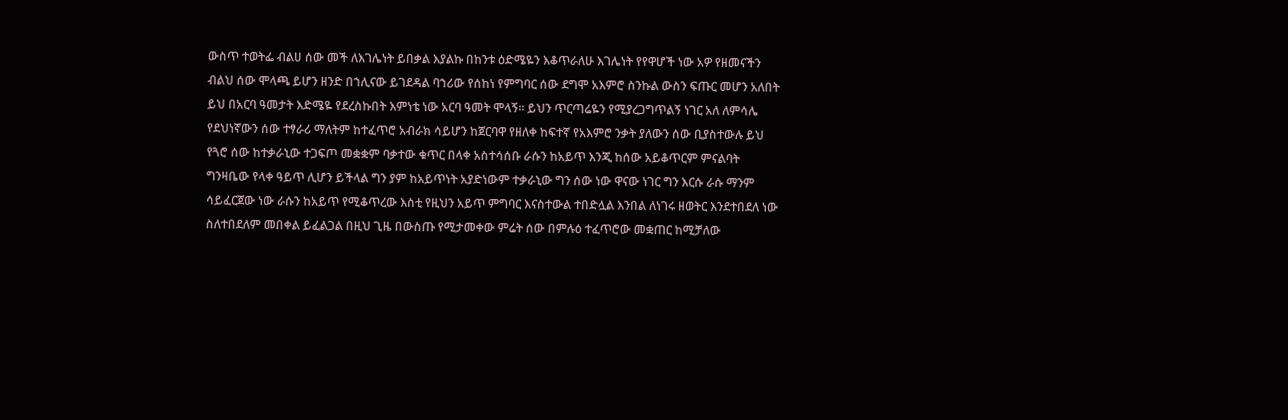ውስጥ ተወትፌ ብልሀ ሰው መች ለእገሌነት ይበቃል እያልኩ በከንቱ ዕድሜዬን እቆጥራለሁ እገሌነት የየዋሆች ነው አዎ የዘመናችን ብልህ ሰው ሞላጫ ይሆን ዘንድ በኀሊናው ይገደዳል ባኀሪው የሰከነ የምግባር ሰው ደግሞ አእምሮ ስንኩል ውስን ፍጡር መሆን አለበት ይህ በአርባ ዓመታት እድሜዬ የደረስኩበት እምነቴ ነው አርባ ዓመት ሞላኝ። ይህን ጥርጣሬዬን የሚያረጋግጥልኝ ነገር አለ ለምሳሌ የደህነኛውን ሰው ተፃራሪ ማለትም ከተፈጥሮ አብራክ ሳይሆን ከጀርባዋ የዘለቀ ከፍተኛ የአእምሮ ንቃት ያለውን ሰው ቢያስተውሉ ይህ የጓሮ ሰው ከተቃራኒው ተጋፍጦ መቋቋም ባቃተው ቁጥር በላቀ አስተሳሰቡ ራሱን ከአይጥ እንጂ ከሰው አይቆጥርም ምናልባት ግንዛቤው የላቀ ዓይጥ ሊሆን ይችላል ግን ያም ከአይጥነት አያድነውም ተቃራኒው ግን ሰው ነው ዋናው ነገር ግን እርሱ ራሱ ማንም ሳይፈርጀው ነው ራሱን ከአይጥ የሚቆጥረው እስቲ የዚህን አይጥ ምግባር እናስተውል ተበድሏል እንበል ለነገሩ ዘወትር እንደተበደለ ነው ስለተበደለም መበቀል ይፈልጋል በዚህ ጊዜ በውስጡ የሚታመቀው ምሬት ሰው በምሉዕ ተፈጥሮው መቋጠር ከሚቻለው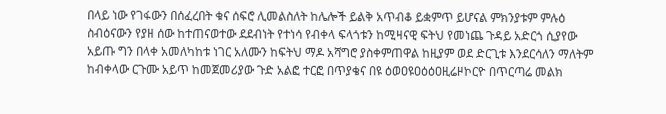በላይ ነው የገፋውን በሰፈረበት ቁና ሰፍሮ ሊመልስለት ከሌሎች ይልቅ አጥብቆ ይቋምጥ ይሆናል ምክንያቱም ምሉዕ ስብዕናውን የያዘ ሰው ከተጠናወተው ደደብነት የተነሳ የብቀላ ፍላጎቱን ከሚዛናዊ ፍትህ የመነጨ ጉዳይ አድርጎ ሲያየው አይጡ ግን በላቀ አመለካከቱ ነገር አለሙን ከፍትህ ማዶ አሻግሮ ያስቀምጠዋል ከዚያም ወደ ድርጊቱ እንደርሳለን ማለትም ከብቀላው ርጉሙ አይጥ ከመጀመሪያው ጉድ አልፎ ተርፎ በጥያቄና በዩ ዕወዐዩዐዕዕዐዚሬዞኮርዮ በጥርጣሬ መልክ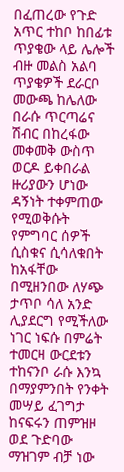በፈጠረው የጉድ አጥር ተከቦ ከበፊቱ ጥያቄው ላይ ሌሎች ብዙ መልስ አልባ ጥያቄዎች ደራርቦ መውጫ ከሌለው በራሱ ጥርጣሬና ሽብር በከረፋው መቀመቅ ውስጥ ወርዶ ይቀበራል ዙሪያውን ሆነው ዳኝነት ተቀምጠው የሚወቅሱት የምግባር ሰዎች ሲስቁና ሲሳለቁበት ከአፋቸው በሚዘንበው ለሃጭ ታጥቦ ሳለ አንድ ሊያደርግ የሚችለው ነገር ነፍሱ በምሬት ተመርዛ ውርደቱን ተከናንቦ ራሱ እንኳ በማያምንበት የንቀት መሣይ ፈገግታ ከናፍሩን ጠምዝዞ ወደ ጉድባው ማዝገም ብቻ ነው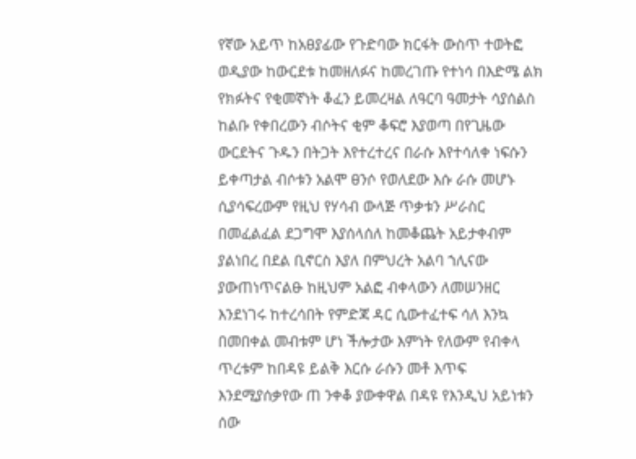የኛው አይጥ ከአፀያፊው የጉድባው ክርፋት ውስጥ ተወትፎ ወዲያው ከውርደቱ ከመዘለፉና ከመረገጡ የተነሳ በእድሜ ልክ የክፉትና የቂመኛነት ቆፈን ይመረዛል ለዓርባ ዓመታት ሳያሰልስ ከልቡ የቀበረውን ብሶትና ቂም ቆፍሮ እያወጣ በየጊዜው ውርደትና ጉዱን በትጋት እየተረተረና በራሱ እየተሳለቀ ነፍሱን ይቀጣታል ብሶቱን አልሞ ፀንሶ የወለደው እሱ ራሱ መሆኑ ሲያሳፍረውም የዚህ የሃሳብ ውላጅ ጥቃቱን ሥራስር በመፈልፈል ደጋግሞ እያሰላሰለ ከመቆጨት አይታቀብም ያልነበረ በደል ቢኖርስ እያለ በምህረት አልባ ኀሊናው ያውጠነጥናልፁ ከዚህም አልፎ ብቀላውን ለመሠንዘር እንደነገሩ ከተረሳበት የምድጃ ዳር ሲውተፈተፍ ሳለ እንኳ በመበቀል መብቱም ሆነ ችሎታው እምነት የለውም የብቀላ ጥረቱም ከበዳዩ ይልቅ እርሱ ራሱን መቶ እጥፍ እንደሚያሰቃየው ጠ ንቀቆ ያውቀዋል በዳዩ የእንዲህ አይነቱን ሰው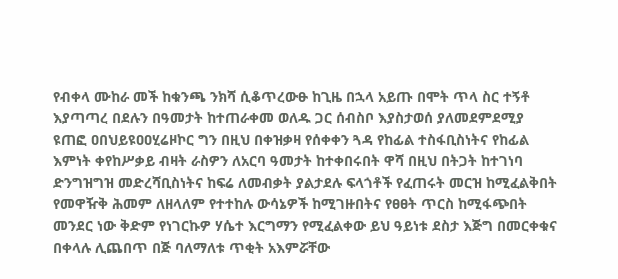የብቀላ ሙከራ መች ከቁንጫ ንክሻ ሲቆጥረውፁ ከጊዜ በኋላ አይጡ በሞት ጥላ ስር ተኝቶ እያጣጣረ በደሉን በዓመታት ከተጠራቀመ ወለዱ ጋር ሰብስቦ እያስታወሰ ያለመደምደሚያ ዩጠፎ ዐበህይዩዐዐሂሬዞኮር ግን በዚህ በቀዝቃዛ የሰቀቀን ጓዳ የከፊል ተስፋቢስነትና የከፊል እምነት ቀየከሥቃይ ብዛት ራስዎን ለአርባ ዓመታት ከተቀበሩበት ዋሻ በዚህ በትጋት ከተገነባ ድንግዝግዝ መድረሻቢስነትና ከፍሬ ለመብቃት ያልታደሉ ፍላጎቶች የፈጠሩት መርዝ ከሚፈልቅበት የመዋዥቅ ሕመም ለዘላለም የተተከሉ ውሳኔዎች ከሚገዙበትና የፀፀት ጥርስ ከሚፋጭበት መንደር ነው ቅድም የነገርኩዎ ሃሴተ እርግማን የሚፈልቀው ይህ ዓይነቱ ደስታ እጅግ በመርቀቁና በቀላሉ ሊጨበጥ በጅ ባለማለቱ ጥቂት አእምሯቸው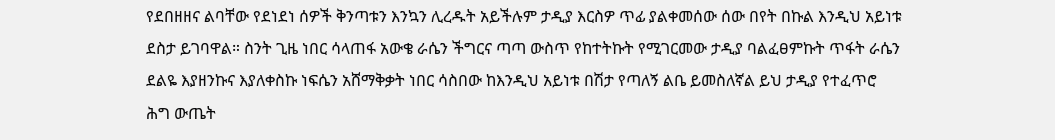የደበዘዘና ልባቸው የደነደነ ሰዎች ቅንጣቱን እንኳን ሊረዱት አይችሉም ታዲያ እርስዎ ጥፊ ያልቀመሰው ሰው በየት በኩል እንዲህ አይነቱ ደስታ ይገባዋል። ስንት ጊዜ ነበር ሳላጠፋ አውቄ ራሴን ችግርና ጣጣ ውስጥ የከተትኩት የሚገርመው ታዲያ ባልፈፀምኩት ጥፋት ራሴን ደልዬ እያዘንኩና እያለቀስኩ ነፍሴን አሸማቅቃት ነበር ሳስበው ከእንዲህ አይነቱ በሽታ የጣለኝ ልቤ ይመስለኛል ይህ ታዲያ የተፈጥሮ ሕግ ውጤት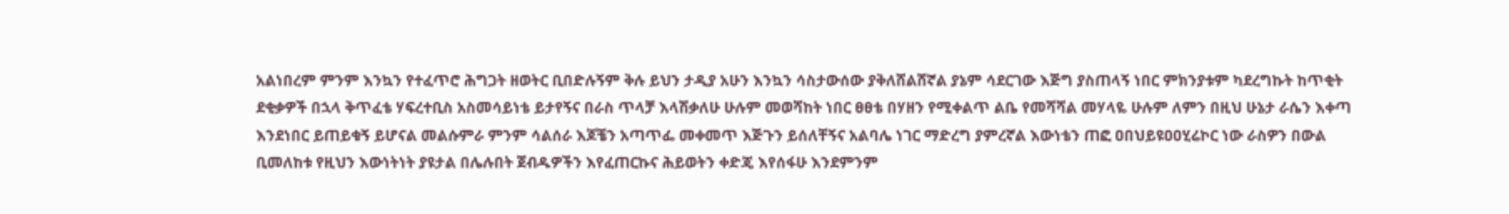አልነበረም ምንም እንኳን የተፈጥሮ ሕግጋት ዘወትር ቢበድሉኝም ቅሉ ይህን ታዲያ አሁን እንኳን ሳስታውሰው ያቅለሸልሸኛል ያኔም ሳደርገው እጅግ ያስጠላኝ ነበር ምክንያቱም ካደረግኩት ከጥቂት ደቂቃዎች በኋላ ቅጥፈቴ ሃፍረተቢስ አስመሳይነቴ ይታየኝና በራስ ጥላቻ እላሽቃለሁ ሁሉም መወሻከት ነበር ፀፀቴ በሃዘን የሚቀልጥ ልቤ የመሻሻል መሃላዬ ሁሉም ለምን በዚህ ሁኔታ ራሴን እቀጣ እንደነበር ይጠይቁኝ ይሆናል መልሱምራ ምንም ሳልሰራ እጆቼን አጣጥፌ መቀመጥ እጅጉን ይሰለቸኝና አልባሌ ነገር ማድረግ ያምረኛል እውነቴን ጠፎ ዐበህይዩዐዐሂሬኮር ነው ራስዎን በውል ቢመለከቱ የዚህን እውነትነት ያዩታል በሌሉበት ጀብዱዎችን እየፈጠርኩና ሕይወትን ቀድጄ እየሰፋሁ እንደምንም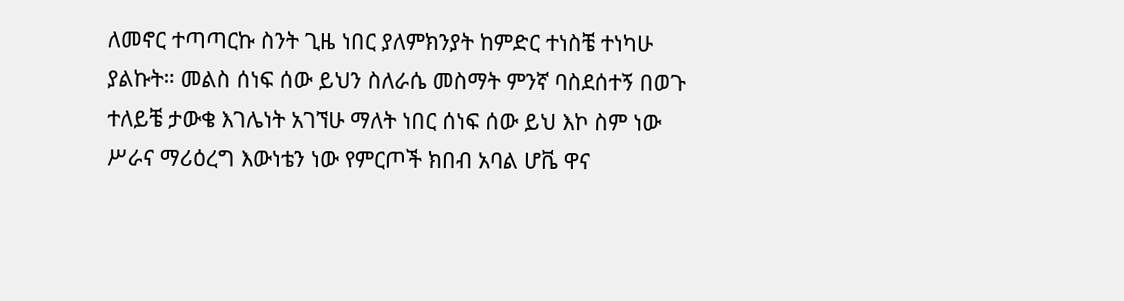ለመኖር ተጣጣርኩ ስንት ጊዜ ነበር ያለምክንያት ከምድር ተነስቼ ተነካሁ ያልኩት። መልስ ሰነፍ ሰው ይህን ስለራሴ መስማት ምንኛ ባስደሰተኝ በወጉ ተለይቼ ታውቄ እገሌነት አገኘሁ ማለት ነበር ሰነፍ ሰው ይህ እኮ ስም ነው ሥራና ማሪዕረግ እውነቴን ነው የምርጦች ክበብ አባል ሆቬ ዋና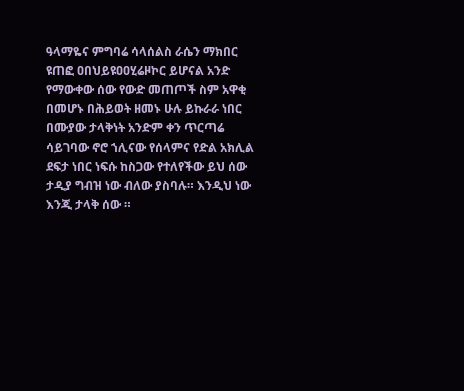ዓላማዬና ምግባሬ ሳላሰልስ ራሴን ማክበር ዩጠፎ ዐበህይዩዐዐሂሬዞኮር ይሆናል አንድ የማውቀው ሰው የውድ መጠጦች ስም አዋቂ በመሆኑ በሕይወት ዘመኑ ሁሉ ይኩራራ ነበር በሙያው ታላቅነት አንድም ቀን ጥርጣሬ ሳይገባው ኖሮ ኀሊናው የሰላምና የድል አክሊል ደፍታ ነበር ነፍሱ ከስጋው የተለየችው ይህ ሰው ታዲያ ግብዝ ነው ብለው ያስባሉ። እንዲህ ነው እንጂ ታላቅ ሰው ።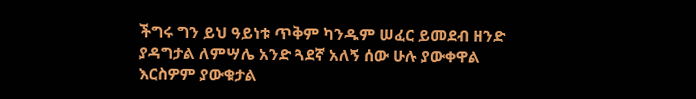ችግሩ ግን ይህ ዓይነቱ ጥቅም ካንዱም ሠፈር ይመደብ ዘንድ ያዳግታል ለምሣሌ አንድ ጓደኛ አለኝ ሰው ሁሉ ያውቀዋል እርስዎም ያውቁታል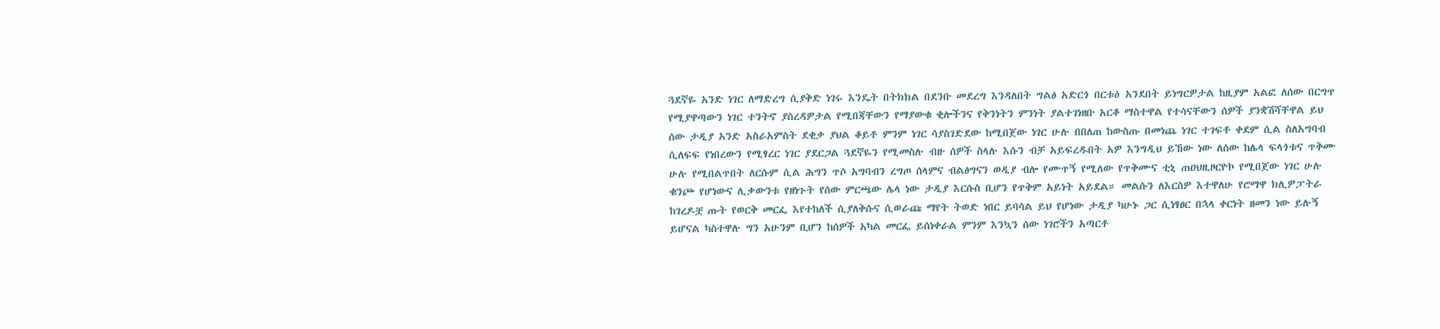ጓደኛዬ አንድ ነገር ለማድረግ ሲያቅድ ነገሩ እንዴት በትክክል በደንቡ መደረግ እንዳለበት ግልፅ አድርጎ በርቱዕ አንደበት ይነግርዎታል ከዚያም አልፎ ለሰው በርግጥ የሚያዋጣውን ነገር ተንትኖ ያስረዳዎታል የሚበጃቸውን የማያውቁ ቂሎችንና የቅንነትን ምንነት ያልተገነዘቡ አርቆ ማስተዋል የተሳናቸውን ሰዎች ያንቋሽሻቸዋል ይህ ሰው ታዲያ አንድ አስራአምስት ደቂቃ ያህል ቆይቶ ምንም ነገር ሳያስገድደው ከሚበጀው ነገር ሁሉ በበለጠ ከውስጡ በመነጨ ነገር ተገፍቶ ቀደም ሲል ስለአግባብ ሲለፍፍ የነበረውን የሚፃረር ነገር ያደርጋል ጓደኛዬን የሚመስሉ ብዙ ሰዎች ስላሉ እሱን ብቻ አይፍረዱበት አዎ እንግዲህ ይኸው ነው ለሰው ከሌላ ፍላጎቱና ጥቅሙ ሁሉ የሚበልጥበት ለርሱም ሲል ሕግን ጥሶ አግባብን ረግጦ ሰላምና ብልፅግናን ወዲያ ብሎ የሙጥኝ የሚለው የጥቅሙና ቲኒ ጠዐህዚዞርዮኮ የሚበጀው ነገር ሁሉ ቁንጮ የሆነውና ሊቃውንቱ የዘነጉት የሰው ምርጫው ሌላ ነው ታዲያ እርሱስ ቢሆን የጥቅም አይነት አይደል። መልሱን ለእርስዎ እተዋለሁ የሮማዋ ክሊዎፓትራ ከገረዶቿ ጡት የወርቅ መርፌ እየተከለች ሲያለቅሱና ሲወራጩ ማየት ትወድ ነበር ይባሳል ይህ የሆነው ታዲያ ካሁኑ ጋር ሲነፃፀር በኋላ ቀርነት ዘመን ነው ይሉኝ ይሆናል ካስተዋሉ ግን አሁንም ቢሆን ከሰዎች አካል መርፌ ይሰነቀራል ምንም እንኳን ሰው ነገሮችን አጣርቶ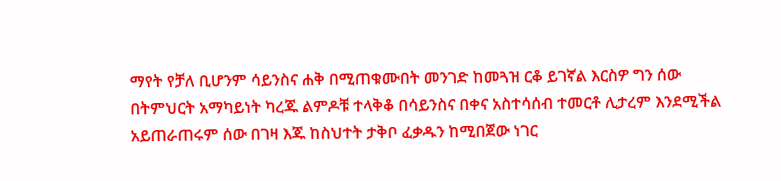ማየት የቻለ ቢሆንም ሳይንስና ሐቅ በሚጠቁሙበት መንገድ ከመጓዝ ርቆ ይገኛል እርስዎ ግን ሰው በትምህርት አማካይነት ካረጁ ልምዶቹ ተላቅቆ በሳይንስና በቀና አስተሳሰብ ተመርቶ ሊታረም እንደሚችል አይጠራጠሩም ሰው በገዛ እጁ ከስህተት ታቅቦ ፈቃዱን ከሚበጀው ነገር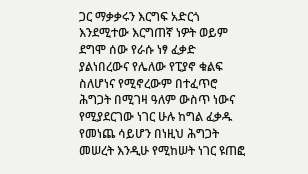ጋር ማቃቃሩን እርግፍ አድርጎ እንደሚተው እርግጠኛ ነዎት ወይም ደግሞ ሰው የራሱ ነፃ ፈቃድ ያልነበረውና የሌለው የፒያኖ ቁልፍ ስለሆነና የሚኖረውም በተፈጥሮ ሕግጋት በሚገዛ ዓለም ውስጥ ነውና የሚያደርገው ነገር ሁሉ ከግል ፈቃዱ የመነጨ ሳይሆን በነዚህ ሕግጋት መሠረት እንዲሁ የሚከሠት ነገር ዩጠፎ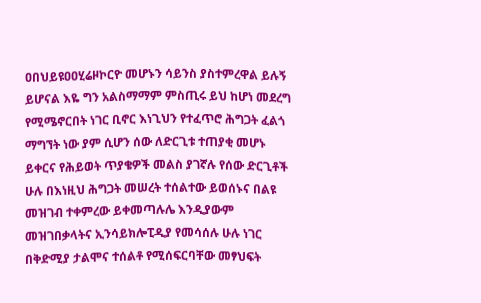ዐበህይዩዐዐሂሬዞኮርዮ መሆኑን ሳይንስ ያስተምረዋል ይሉኝ ይሆናል እዬ ግን አልስማማም ምስጢሩ ይህ ከሆነ መደረግ የሚሜኖርበት ነገር ቢኖር እነጊህን የተፈጥሮ ሕግጋት ፈልጎ ማግኘት ነው ያም ሲሆን ሰው ለድርጊቱ ተጠያቂ መሆኑ ይቀርና የሕይወት ጥያቄዎች መልስ ያገኛሉ የሰው ድርጊቶች ሁሉ በእነዚህ ሕግጋት መሠረት ተሰልተው ይወሰኑና በልዩ መዝገብ ተቀምረው ይቀመጣሉሌ እንዲያውም መዝገበቃላትና ኢንሳይክሎፒዲያ የመሳሰሉ ሁሉ ነገር በቅድሚያ ታልሞና ተሰልቶ የሚሰፍርባቸው መፃህፍት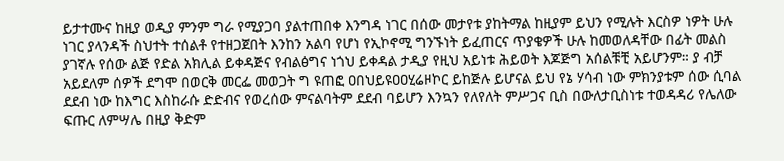ይታተሙና ከዚያ ወዲያ ምንም ግራ የሚያጋባ ያልተጠበቀ እንግዳ ነገር በሰው መታየቱ ያከትማል ከዚያም ይህን የሚሉት እርስዎ ነዎት ሁሉ ነገር ያላንዳች ስህተት ተሰልቶ የተዘጋጀበት እንከን አልባ የሆነ የኢኮኖሚ ግንኙነት ይፈጠርና ጥያቄዎች ሁሉ ከመወለዳቸው በፊት መልስ ያገኛሉ የሰው ልጅ የድል አክሊል ይቀዳጅና የብልፅግና ነጎህ ይቀዳል ታዲያ የዚህ አይነቱ ሕይወት እጆጅግ አሰልቹቺ አይሆንም። ያ ብቻ አይደለም ሰዎች ደግሞ በወርቅ መርፌ መወጋት ግ ዩጠፎ ዐበህይዩዐዐሂሬዞኮር ይከጅሉ ይሆናል ይህ የኔ ሃሳብ ነው ምክንያቱም ሰው ሲባል ደደብ ነው ከእግር እስከራሱ ድድብና የወረሰው ምናልባትም ደደብ ባይሆን እንኳን የለየለት ምሥጋና ቢስ በውለታቢስነቱ ተወዳዳሪ የሌለው ፍጡር ለምሣሌ በዚያ ቅድም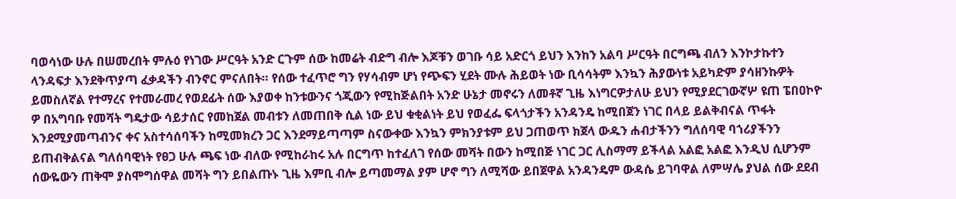ባወሳነው ሁሉ በሠመረበት ምሉዕ የነገው ሥርዓት አንድ ርጉም ሰው ከመሬት ብድግ ብሎ እጆቹን ወገቡ ሳይ አድርጎ ይህን እንከን አልባ ሥርዓት በርግጫ ብለን እንኮታኩተን ላንዳፍታ እንደቅጥያጣ ፈቃዳችን ብንኖር ምናለበት። የሰው ተፈጥሮ ግን የሃሳብም ሆነ የጭፍን ሂደት ሙሉ ሕይወት ነው ቢሳሳትም እንኳን ሕያውነቱ አይካድም ያሳዘንኩዎት ይመስለኛል የተማረና የተመራመረ የወደፊት ሰው እያወቀ ከንቱውንና ጎጂውን የሚከጅልበት አንድ ሁኔታ መኖሩን ለመቶኛ ጊዜ እነግርዎታለሁ ይህን የሚያደርገውኛሦ ዩጠ ፔበዐኮዮ ዎ በአግባቡ የመሻት ግዴታው ሳይታሰር የመከጀል መብቱን ለመጠበቅ ሲል ነው ይህ ቁቂልነት ይህ የወፈፌ ፍላጎታችን አንዳንዴ ከሚበጀን ነገር በላይ ይልቅብናል ጥፋት እንደሚያመጣብንና ቀና አስተሳሰባችን ከሚመክረን ጋር እንደማይጣጣም ስናውቀው እንኳን ምክንያቱም ይህ ጋጠወጥ ክጀላ ውዱን ሐብታችንን ግለሰባዊ ባኀሪያችንን ይጠብቅልናል ግለሰባዊነት የፀጋ ሁሉ ጫፍ ነው ብለው የሚከራከሩ አሉ በርግጥ ከተፈለገ የሰው መሻት በውን ከሚበጅ ነገር ጋር ሊስማማ ይችላል አልፎ አልፎ እንዲህ ሲሆንም ሰውዬውን ጠቅሞ ያስሞግሰዋል መሻት ግን ይበልጡኑ ጊዜ እምቢ ብሎ ይጣመማል ያም ሆኖ ግን ለሚሻው ይበጀዋል አንዳንዴም ውዳሴ ይገባዋል ለምሣሌ ያህል ሰው ደደብ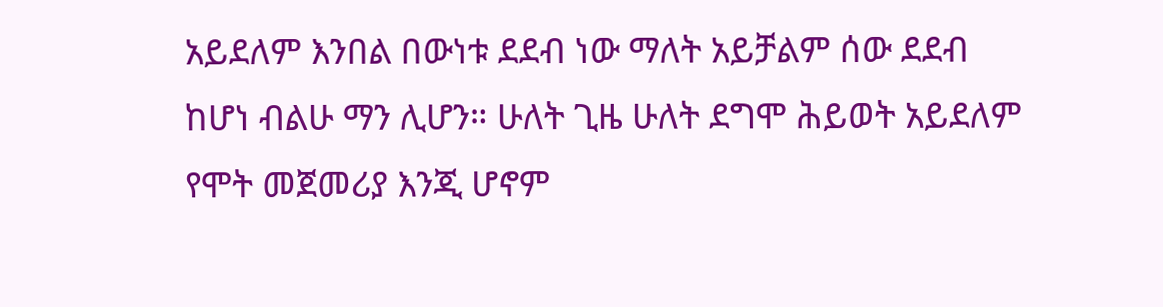አይደለም እንበል በውነቱ ደደብ ነው ማለት አይቻልም ሰው ደደብ ከሆነ ብልሁ ማን ሊሆን። ሁለት ጊዜ ሁለት ደግሞ ሕይወት አይደለም የሞት መጀመሪያ እንጂ ሆኖም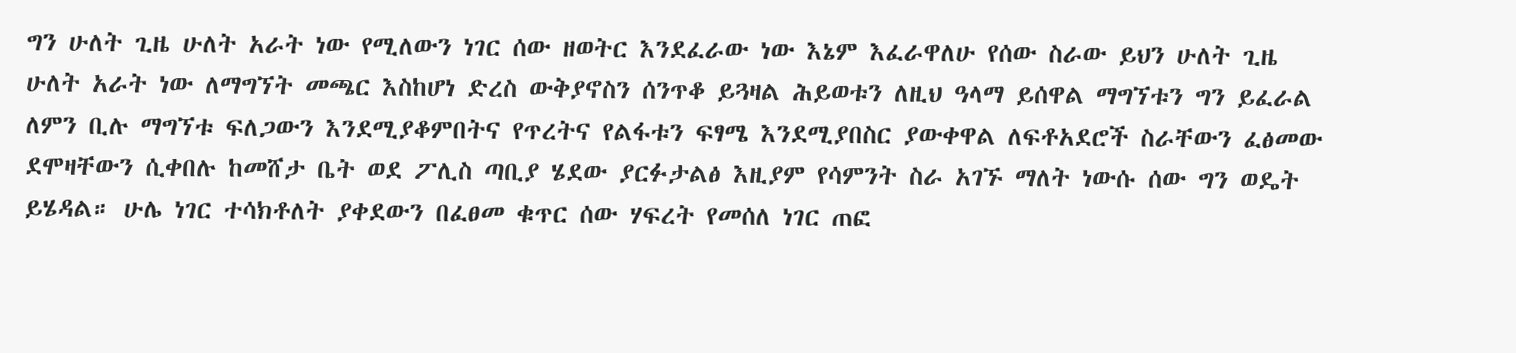ግን ሁለት ጊዜ ሁለት አራት ነው የሚለውን ነገር ሰው ዘወትር እንደፈራው ነው እኔም እፈራዋለሁ የሰው ስራው ይህን ሁለት ጊዜ ሁለት አራት ነው ለማግኘት መጫር እስከሆነ ድረስ ውቅያኖስን ሰንጥቆ ይጓዛል ሕይወቱን ለዚህ ዓላማ ይሰዋል ማግኘቱን ግን ይፈራል ለምን ቢሉ ማግኘቱ ፍለጋውን እንደሚያቆምበትና የጥረትና የልፋቱን ፍፃሜ እንደሚያበስር ያውቀዋል ለፍቶአደሮች ስራቸውን ፈፅመው ደሞዛቸውን ሲቀበሉ ከመሸታ ቤት ወደ ፖሊስ ጣቢያ ሄደው ያርፉታልፅ እዚያም የሳምንት ስራ አገኙ ማለት ነውሱ ሰው ግን ወዴት ይሄዳል። ሁሌ ነገር ተሳክቶለት ያቀደውን በፈፀመ ቁጥር ሰው ሃፍረት የመሰለ ነገር ጠፎ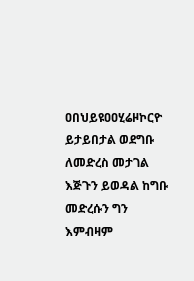ዐበህይዩዐዐሂሬዞኮርዮ ይታይበታል ወደግቡ ለመድረስ መታገል እጅጉን ይወዳል ከግቡ መድረሱን ግን እምብዛም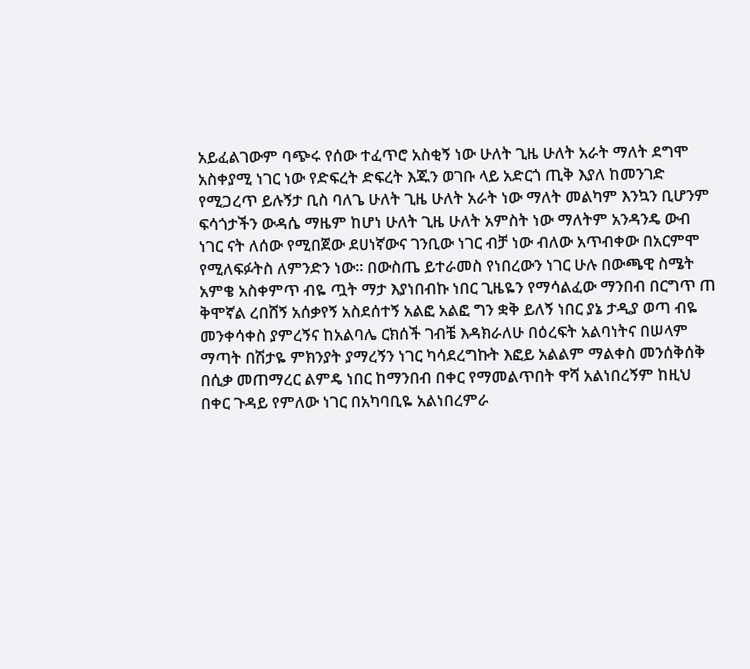አይፈልገውም ባጭሩ የሰው ተፈጥሮ አስቂኝ ነው ሁለት ጊዜ ሁለት አራት ማለት ደግሞ አስቀያሚ ነገር ነው የድፍረት ድፍረት እጁን ወገቡ ላይ አድርጎ ጢቅ እያለ ከመንገድ የሚጋረጥ ይሉኝታ ቢስ ባለጌ ሁለት ጊዜ ሁለት አራት ነው ማለት መልካም እንኳን ቢሆንም ፍሳጎታችን ውዳሴ ማዜም ከሆነ ሁለት ጊዜ ሁለት አምስት ነው ማለትም አንዳንዴ ውብ ነገር ናት ለሰው የሚበጀው ደሀነኛውና ገንቢው ነገር ብቻ ነው ብለው አጥብቀው በአርምሞ የሚለፍፉትስ ለምንድን ነው። በውስጤ ይተራመስ የነበረውን ነገር ሁሉ በውጫዊ ስሜት አምቄ አስቀምጥ ብዬ ጧት ማታ እያነበብኩ ነበር ጊዜዬን የማሳልፈው ማንበብ በርግጥ ጠ ቅሞኛል ረበሸኝ አሰቃየኝ አስደሰተኝ አልፎ አልፎ ግን ቋቅ ይለኝ ነበር ያኔ ታዲያ ወጣ ብዬ መንቀሳቀስ ያምረኝና ከአልባሌ ርክሰች ገብቼ እዳክራለሁ በዕረፍት አልባነትና በሠላም ማጣት በሽታዬ ምክንያት ያማረኝን ነገር ካሳደረግኩት እፎይ አልልም ማልቀስ መንሰቅሰቅ በሲቃ መጠማረር ልምዴ ነበር ከማንበብ በቀር የማመልጥበት ዋሻ አልነበረኝም ከዚህ በቀር ጉዳይ የምለው ነገር በአካባቢዬ አልነበረምራ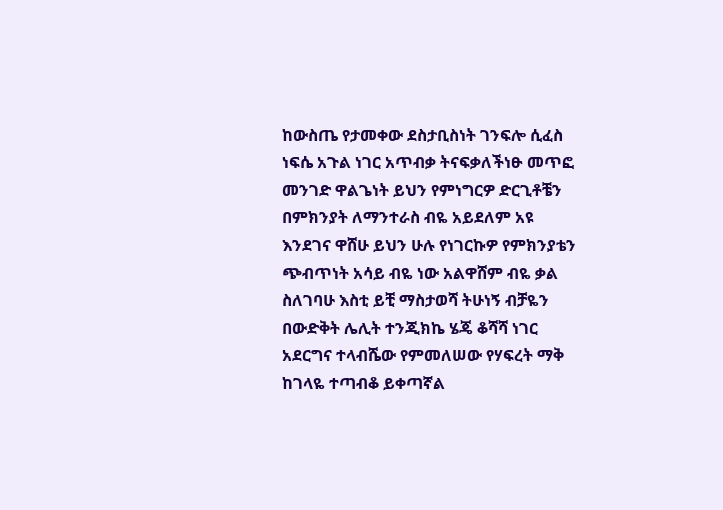ከውስጤ የታመቀው ደስታቢስነት ገንፍሎ ሲፈስ ነፍሴ አጉል ነገር አጥብቃ ትናፍቃለችነፁ መጥፎ መንገድ ዋልጌነት ይህን የምነግርዎ ድርጊቶቼን በምክንያት ለማንተራስ ብዬ አይደለም አዩ እንደገና ዋሸሁ ይህን ሁሉ የነገርኩዎ የምክንያቴን ጭብጥነት አሳይ ብዬ ነው አልዋሸም ብዬ ቃል ስለገባሁ እስቲ ይቺ ማስታወሻ ትሁነኝ ብቻዬን በውድቅት ሌሊት ተንጂክኬ ሄጄ ቆሻሻ ነገር አደርግና ተላብሼው የምመለሠው የሃፍረት ማቅ ከገላዬ ተጣብቆ ይቀጣኛል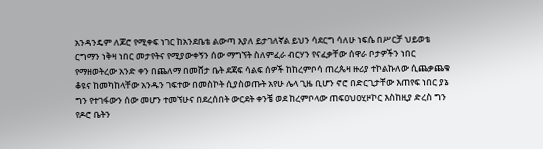አንዳንዴም ለጆሮ የሚቀፍ ነገር ከአንደቤቴ ልውጣ እያለ ይታገለኛል ይህን ሳደርግ ሳለሁ ነፍሴ በሥርቻ ህይወቴ ርግማን ነቅዛ ነበር መታየትና የሚያውቀኝን ሰው ማግኘት ስለምፈራ ብርሃን የናፈቃቸው ሰዋራ ቦታዎችን ነበር የማዘወትረው አንድ ቀን በጨለማ በመሸታ ቤት ደጃፍ ሳልፍ ሰዎች ከከረምቦሳ ጠረጴዛ ዙሪያ ተኮልኩለው ሲጨቃጨቁ ቆዩና ከመካከላቸው አንዱን ገፍተው በመስኮት ሲያስወጡት አየሁ ሌላ ጊዜ ቢሆን ኖሮ በድርጊታቸው እጠየፍ ነበር ያኔ ግን የተገፋውን ሰው መሆን ተመኘሁና በደረሰበት ውርደት ቀንቼ ወደ ከረምቦላው ጠፍዐህዐሂዞኮር እስከዚያ ድረስ ግን የዶሮ ቤትን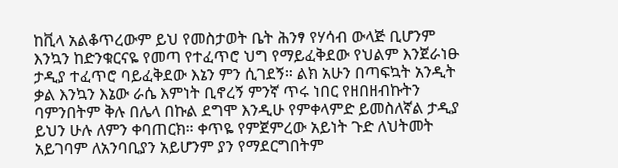ከቪላ አልቆጥረውም ይህ የመስታወት ቤት ሕንፃ የሃሳብ ውላጅ ቢሆንም እንኳን ከድንቁርናዬ የመጣ የተፈጥሮ ህግ የማይፈቅደው የህልም እንጀራነፁ ታዲያ ተፈጥሮ ባይፈቅደው እኔን ምን ሲገደኝ። ልክ አሁን በጣፍኳት አንዲት ቃል እንኳን እኔው ራሴ እምነት ቢኖረኝ ምንኛ ጥሩ ነበር የዘበዘብኩትን ባምንበትም ቅሉ በሌላ በኩል ደግሞ እንዲሁ የምቀላምድ ይመስለኛል ታዲያ ይህን ሁሉ ለምን ቀባጠርክ። ቀጥዬ የምጀምረው አይነት ጉድ ለህትመት አይገባም ለአንባቢያን አይሆንም ያን የማደርግበትም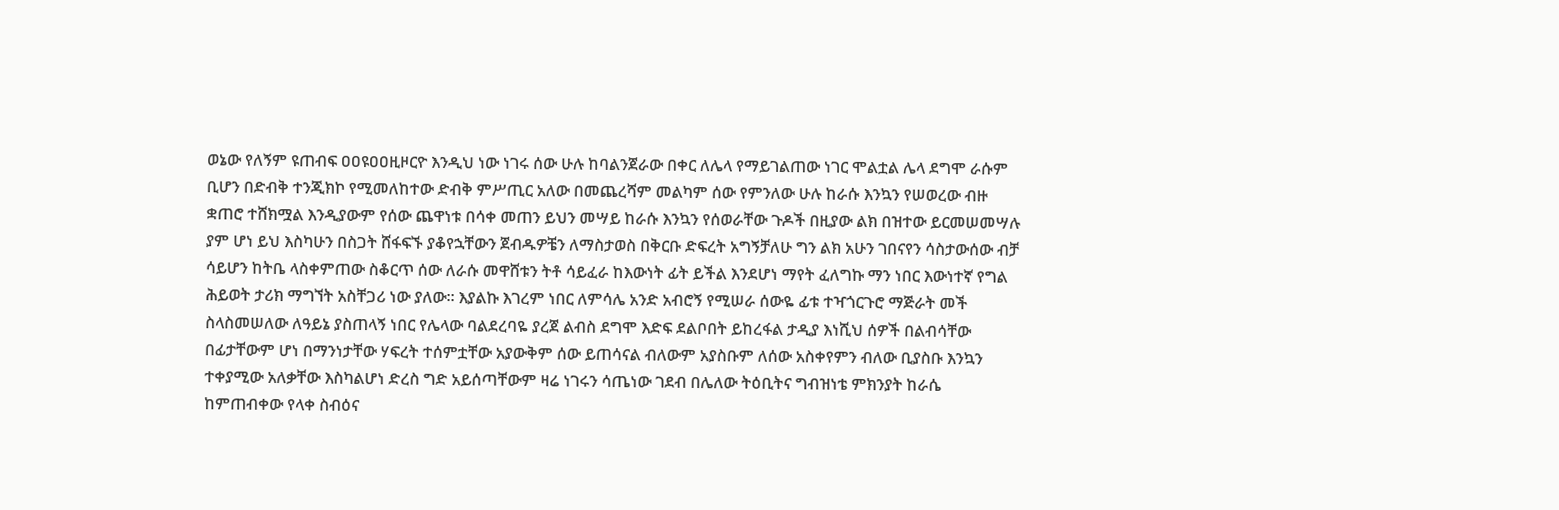ወኔው የለኝም ዩጠብፍ ዐዐዩዐዐዚዞርዮ እንዲህ ነው ነገሩ ሰው ሁሉ ከባልንጀራው በቀር ለሌላ የማይገልጠው ነገር ሞልቷል ሌላ ደግሞ ራሱም ቢሆን በድብቅ ተንጂክኮ የሚመለከተው ድብቅ ምሥጢር አለው በመጨረሻም መልካም ሰው የምንለው ሁሉ ከራሱ እንኳን የሠወረው ብዙ ቋጠሮ ተሸክሟል እንዲያውም የሰው ጨዋነቱ በሳቀ መጠን ይህን መሣይ ከራሱ እንኳን የሰወራቸው ጉዶች በዚያው ልክ በዝተው ይርመሠመሣሉ ያም ሆነ ይህ እስካሁን በስጋት ሸፋፍኙ ያቆየኋቸውን ጀብዱዎቼን ለማስታወስ በቅርቡ ድፍረት አግኝቻለሁ ግን ልክ አሁን ገበናየን ሳስታውሰው ብቻ ሳይሆን ከትቤ ላስቀምጠው ስቆርጥ ሰው ለራሱ መዋሸቱን ትቶ ሳይፈራ ከእውነት ፊት ይችል እንደሆነ ማየት ፈለግኩ ማን ነበር እውነተኛ የግል ሕይወት ታሪክ ማግኘት አስቸጋሪ ነው ያለው። እያልኩ እገረም ነበር ለምሳሌ አንድ አብሮኝ የሚሠራ ሰውዬ ፊቱ ተዣጎርጉሮ ማጅራት መች ስላስመሠለው ለዓይኔ ያስጠላኝ ነበር የሌላው ባልደረባዬ ያረጀ ልብስ ደግሞ እድፍ ደልቦበት ይከረፋል ታዲያ እነሺህ ሰዎች በልብሳቸው በፊታቸውም ሆነ በማንነታቸው ሃፍረት ተሰምቷቸው አያውቅም ሰው ይጠሳናል ብለውም አያስቡም ለሰው አስቀየምን ብለው ቢያስቡ እንኳን ተቀያሚው አለቃቸው እስካልሆነ ድረስ ግድ አይሰጣቸውም ዛሬ ነገሩን ሳጤነው ገደብ በሌለው ትዕቢትና ግብዝነቴ ምክንያት ከራሴ ከምጠብቀው የላቀ ስብዕና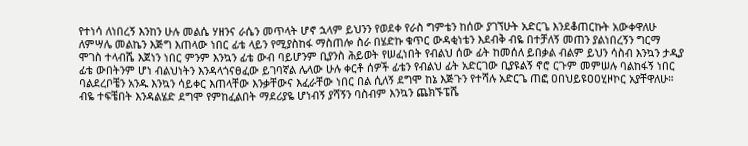የተነሳ ለነበረኝ እንከን ሁሉ መልሴ ሃዘንና ራሴን መጥላት ሆኖ ኋላም ይህንን የወደቀ የራስ ግምቴን ከሰው ያገኘሁት አድርጌ እንደቆጠርኩት አውቀዋለሁ ለምሣሌ መልኬን እጅግ እጠላው ነበር ፊቴ ላይን የሚያስከፋ ማስጠሎ ስራ በሄድኩ ቁጥር ውዳቂነቴን እደብቅ ብዬ በተቻለኝ መጠን ያልነበረኝን ግርማ ሞገስ ተላብሼ እጀነን ነበር ምንም እንኳን ፊቴ ውብ ባይሆንም ቢያንስ ሕይወት የሠፈነበት የብልህ ሰው ፊት ከመሰለ ይበቃል ብልም ይህን ሳስብ እንኳን ታዲያ ፊቴ ውበትንም ሆነ ብልህነትን እንዳላጎናፀፈው ይገባኛል ሌላው ሁሉ ቀርቶ ሰዎች ፊቴን የብልህ ፊት አድርገው ቢያዩልኝ ኖሮ ርጉም መምሠሉ ባልከፋኝ ነበር ባልደረቦቼን አንዱ እንኳን ሳይቀር እጠላቸው እንቃቸውና እፈራቸው ነበር በል ሲለኝ ደግሞ ከኔ እጅጉን የተሻሉ አድርጌ ጠፎ ዐበህይዩዐዐሂዞኮር አያቸዋለሁ። ብዬ ተፍቼበት እንዳልሄድ ደግሞ የምከፈልበት ማደሪያዬ ሆነብኝ ያሻኝን ባስብም እንኳን ጨክኙፔሼ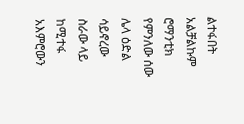ልተፋበት አልቻልኩም ሮማንቲክ የምንለው ሰው ሌላ ዕድል ሳይኖረው ስራው ላይ ከሚተፋ አእምሮውን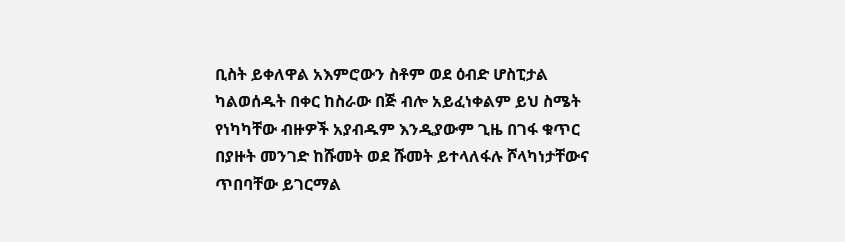ቢስት ይቀለዋል አእምሮውን ስቶም ወደ ዕብድ ሆስፒታል ካልወሰዱት በቀር ከስራው በጅ ብሎ አይፈነቀልም ይህ ስሜት የነካካቸው ብዙዎች አያብዱም እንዲያውም ጊዜ በገፋ ቁጥር በያዙት መንገድ ከሹመት ወደ ሹመት ይተላለፋሉ ሾላካነታቸውና ጥበባቸው ይገርማል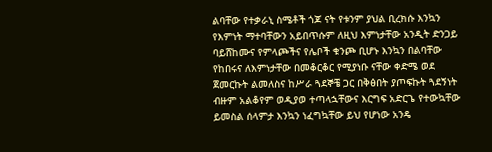ልባቸው የተቃራኒ ስሜቶች ጎጆ ናት የቱንም ያህል ቢረክሱ እንኳን የእምነት ማተባቸውን አይበጥሱም ለዚህ እምነታቸው አንዲት ድንጋይ ባይሸከሙና የምላጮችና የሌቦች ቁንጮ ቢሆኑ እንኳን በልባቸው የከበሩና ለእምነታቸው በመቆርቆር የሚያነቡ ናቸው ቀድሜ ወደ ጀመርኩት ልመለስና ከሥራ ጓደኞቼ ጋር በቅፅበት ያጦፍኩት ጓደኝነት ብዙም አልቆየም ወዲያወ ተጣላኋቸውና እርግፍ አድርጌ የተውኳቸው ይመስል ሰላምታ እንኳን ነፈግኳቸው ይህ የሆነው አንዴ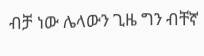ብቻ ነው ሌላውን ጊዜ ግን ብቸኛ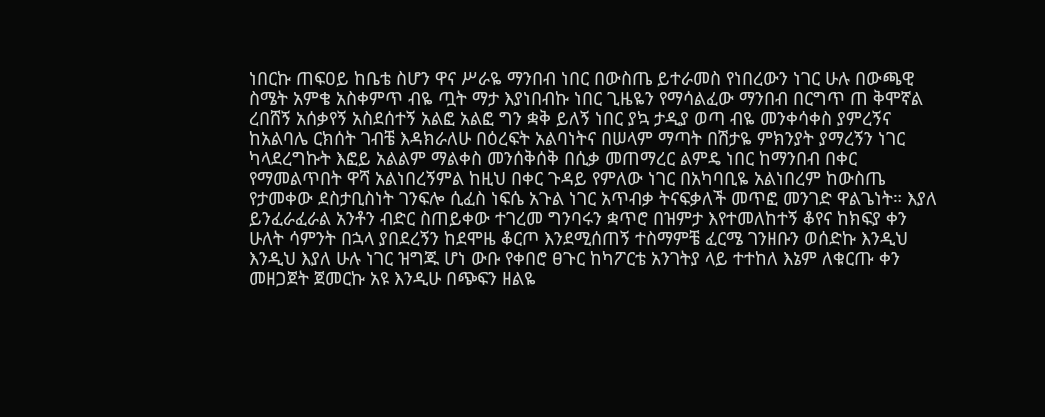ነበርኩ ጠፍዐይ ከቤቴ ስሆን ዋና ሥራዬ ማንበብ ነበር በውስጤ ይተራመስ የነበረውን ነገር ሁሉ በውጫዊ ስሜት አምቄ አስቀምጥ ብዬ ጧት ማታ እያነበብኩ ነበር ጊዜዬን የማሳልፈው ማንበብ በርግጥ ጠ ቅሞኛል ረበሸኝ አሰቃየኝ አስደሰተኝ አልፎ አልፎ ግን ቋቅ ይለኝ ነበር ያኳ ታዲያ ወጣ ብዬ መንቀሳቀስ ያምረኝና ከአልባሌ ርክሰት ገብቼ እዳክራለሁ በዕረፍት አልባነትና በሠላም ማጣት በሽታዬ ምክንያት ያማረኝን ነገር ካላደረግኩት እፎይ አልልም ማልቀስ መንሰቅሰቅ በሲቃ መጠማረር ልምዴ ነበር ከማንበብ በቀር የማመልጥበት ዋሻ አልነበረኝምል ከዚህ በቀር ጉዳይ የምለው ነገር በአካባቢዬ አልነበረም ከውስጤ የታመቀው ደስታቢስነት ገንፍሎ ሲፈስ ነፍሴ አጉል ነገር አጥብቃ ትናፍቃለች መጥፎ መንገድ ዋልጌነት። እያለ ይንፈራፈራል አንቶን ብድር ስጠይቀው ተገረመ ግንባሩን ቋጥሮ በዝምታ እየተመለከተኝ ቆየና ከክፍያ ቀን ሁለት ሳምንት በኋላ ያበደረኝን ከደሞዜ ቆርጦ እንደሚሰጠኝ ተስማምቼ ፈርሜ ገንዘቡን ወሰድኩ እንዲህ እንዲህ እያለ ሁሉ ነገር ዝግጁ ሆነ ውቡ የቀበሮ ፀጉር ከካፖርቴ አንገትያ ላይ ተተከለ እኔም ለቁርጡ ቀን መዘጋጀት ጀመርኩ አዩ እንዲሁ በጭፍን ዘልዬ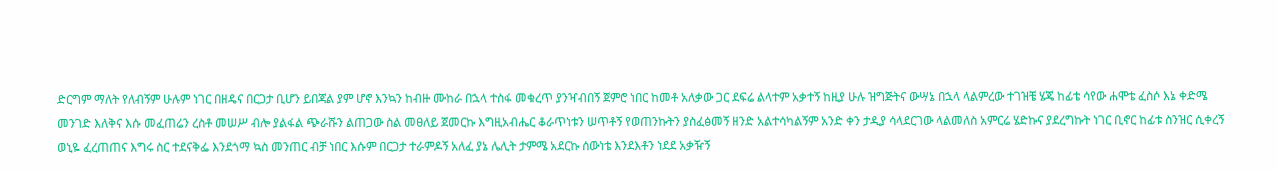ድርግም ማለት የለብኝም ሁሉም ነገር በዘዴና በርጋታ ቢሆን ይበጃል ያም ሆኖ እንኳን ከብዙ ሙከራ በኋላ ተስፋ መቁረጥ ያንዣብበኝ ጀምሮ ነበር ከመቶ አለቃው ጋር ደፍሬ ልላተም አቃተኝ ከዚያ ሁሉ ዝግጅትና ውሣኔ በኋላ ላልምረው ተገዝቼ ሄጄ ከፊቴ ሳየው ሐሞቴ ፈስሶ እኔ ቀድሜ መንገድ እለቅና እሱ መፈጠሬን ረስቶ መሠሥ ብሎ ያልፋል ጭራሹን ልጠጋው ስል መፀለይ ጀመርኩ እግዚአብሔር ቆራጥነቱን ሠጥቶኝ የወጠንኩትን ያስፈፅመኝ ዘንድ አልተሳካልኝም አንድ ቀን ታዲያ ሳላደርገው ላልመለስ አምርሬ ሄድኩና ያደረግኩት ነገር ቢኖር ከፊቱ ስንዝር ሲቀረኝ ወኒዬ ፈረጠጠና እግሩ ስር ተደናቅፌ እንደጎማ ኳስ መንጠር ብቻ ነበር እሱም በርጋታ ተራምዶኝ አለፈ ያኔ ሌሊት ታምሜ አደርኩ ሰውነቴ እንደእቶን ነደደ አቃዥኝ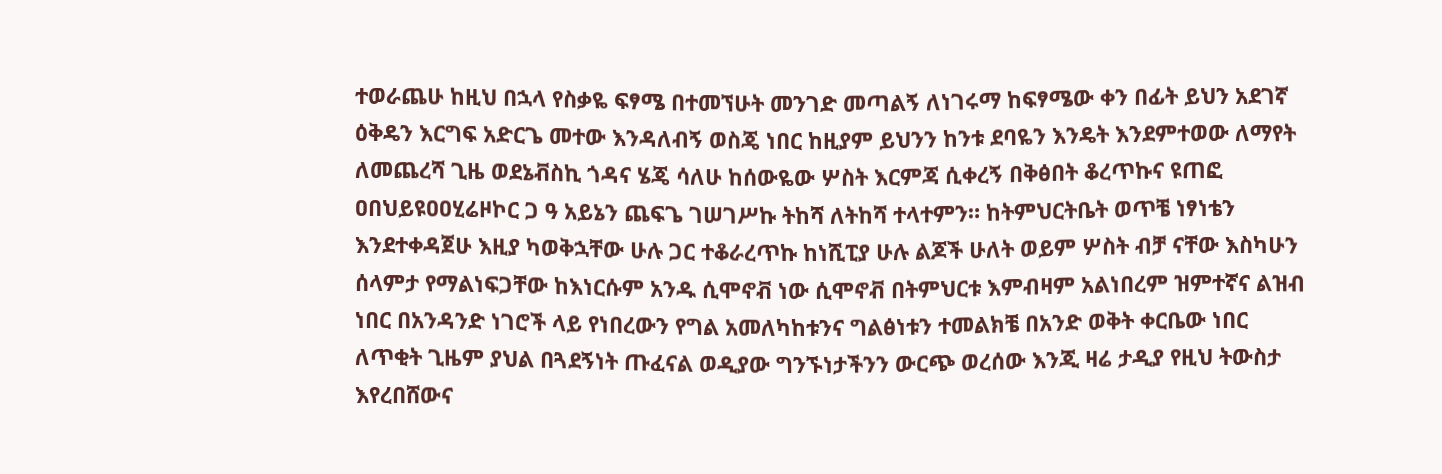ተወራጨሁ ከዚህ በኋላ የስቃዬ ፍፃሜ በተመኘሁት መንገድ መጣልኝ ለነገሩማ ከፍፃሜው ቀን በፊት ይህን አደገኛ ዕቅዴን እርግፍ አድርጌ መተው እንዳለብኝ ወስጄ ነበር ከዚያም ይህንን ከንቱ ደባዬን እንዴት እንደምተወው ለማየት ለመጨረሻ ጊዜ ወደኔቭስኪ ጎዳና ሄጄ ሳለሁ ከሰውዬው ሦስት እርምጃ ሲቀረኝ በቅፅበት ቆረጥኩና ዩጠፎ ዐበህይዩዐዐሂሬዞኮር ጋ ዓ አይኔን ጨፍጌ ገሠገሥኩ ትከሻ ለትከሻ ተላተምን። ከትምህርትቤት ወጥቼ ነፃነቴን እንደተቀዳጀሁ እዚያ ካወቅኋቸው ሁሉ ጋር ተቆራረጥኩ ከነሺፒያ ሁሉ ልጆች ሁለት ወይም ሦስት ብቻ ናቸው እስካሁን ሰላምታ የማልነፍጋቸው ከእነርሱም አንዱ ሲሞኖቭ ነው ሲሞኖቭ በትምህርቱ እምብዛም አልነበረም ዝምተኛና ልዝብ ነበር በአንዳንድ ነገሮች ላይ የነበረውን የግል አመለካከቱንና ግልፅነቱን ተመልክቼ በአንድ ወቅት ቀርቤው ነበር ለጥቂት ጊዜም ያህል በጓደኝነት ጡፈናል ወዲያው ግንኙነታችንን ውርጭ ወረሰው እንጂ ዛሬ ታዲያ የዚህ ትውስታ እየረበሸውና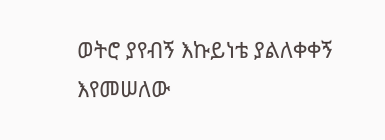ወትሮ ያየብኝ እኩይነቴ ያልለቀቀኝ እየመሠለው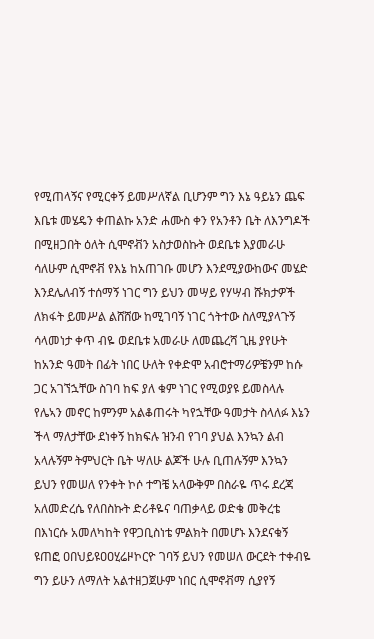የሚጠላኝና የሚርቀኝ ይመሥለኛል ቢሆንም ግን እኔ ዓይኔን ጨፍ እቤቱ መሄዴን ቀጠልኩ አንድ ሐሙስ ቀን የአንቶን ቤት ለእንግዶች በሚዘጋበት ዕለት ሲሞኖቭን አስታወስኩት ወደቤቱ እያመራሁ ሳለሁም ሲሞኖቭ የእኔ ከአጠገቡ መሆን እንደሚያውከውና መሄድ እንደሌለብኝ ተሰማኝ ነገር ግን ይህን መሣይ የሃሣብ ሹክታዎች ለክፋት ይመሥል ልሸሸው ከሚገባኝ ነገር ጎትተው ስለሚያላጉኝ ሳላመነታ ቀጥ ብዬ ወደቤቱ አመራሁ ለመጨረሻ ጊዜ ያየሁት ከአንድ ዓመት በፊት ነበር ሁለት የቀድሞ አብሮተማሪዎቼንም ከሱ ጋር አገኘኋቸው ስገባ ከፍ ያለ ቁም ነገር የሚወያዩ ይመስላሉ የሌኣን መኖር ከምንም አልቆጠሩት ካየኋቸው ዓመታት ስላለፉ እኔን ችላ ማለታቸው ደነቀኝ ከክፍሉ ዝንብ የገባ ያህል እንኳን ልብ አላሉኝም ትምህርት ቤት ሣለሁ ልጆች ሁሉ ቢጠሉኝም እንኳን ይህን የመሠለ የንቀት ኮሶ ተግቼ አላውቅም በስራዬ ጥሩ ደረጃ አለመድረሴ የለበስኩት ድሪቶዬና ባጠቃላይ ወድቄ መቅረቴ በእነርሱ አመለካከት የዋጋቢስነቴ ምልክት በመሆኑ እንደናቁኝ ዩጠፎ ዐበህይዩዐዐሂሬዞኮርዮ ገባኝ ይህን የመሠለ ውርደት ተቀብዬ ግን ይሁን ለማለት አልተዘጋጀሁም ነበር ሲሞኖቭማ ሲያየኝ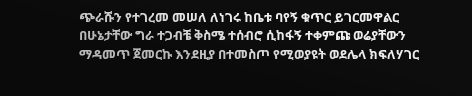ጭራሹን የተገረመ መሠለ ለነገሩ ከቤቱ ባየኝ ቁጥር ይገርመዋልር በሁኔታቸው ግራ ተጋብቼ ቅስሜ ተሰብሮ ሲከፋኝ ተቀምጩ ወሬያቸውን ማዳመጥ ጀመርኩ እንደዚያ በተመስጦ የሚወያዩት ወደሌላ ክፍለሃገር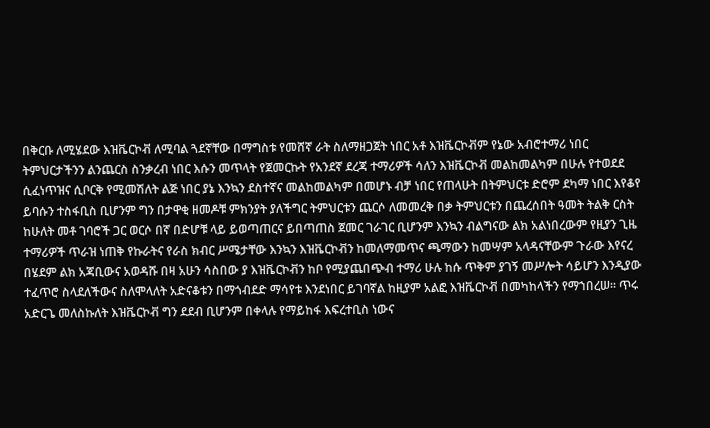በቅርቡ ለሚሄደው እዝቬርኮቭ ለሚባል ጓደኛቸው በማግስቱ የመሸኛ ራት ስለማዘጋጀት ነበር አቶ እዝቬርኮቭም የኔው አብሮተማሪ ነበር ትምህርታችንን ልንጨርስ ስንቃረብ ነበር እሱን መጥላት የጀመርኩት የአንደኛ ደረጃ ተማሪዎች ሳለን እዝቬርኮቭ መልከመልካም በሁሉ የተወደደ ሲፈነጥዝና ሲቦርቅ የሚመሽለት ልጅ ነበር ያኔ እንኳን ደስተኛና መልከመልካም በመሆኑ ብቻ ነበር የጠላሁት በትምህርቱ ድሮም ደካማ ነበር እየቆየ ይባሱን ተስፋቢስ ቢሆንም ግን በታዋቂ ዘመዶቹ ምክንያት ያለችግር ትምህርቱን ጨርሶ ለመመረቅ በቃ ትምህርቱን በጨረሰበት ዓመት ትልቅ ርስት ከሁለት መቶ ገባሮች ጋር ወርሶ በኛ በድሆቹ ላይ ይወጣጠርና ይበጣጠስ ጀመር ገራገር ቢሆንም እንኳን ብልግናው ልክ አልነበረውም የዚያን ጊዜ ተማሪዎች ጥራዝ ነጠቅ የኩራትና የራስ ክብር ሥሜታቸው እንኳን እዝቬርኮቭን ከመለማመጥና ጫማውን ከመሣም አላዳናቸውም ጉራው እየናረ በሄደም ልክ አጃቢውና አወዳሹ በዛ አሁን ሳስበው ያ እዝቬርኮቭን ከቦ የሚያጨበጭብ ተማሪ ሁሉ ከሱ ጥቅም ያገኝ መሥሎት ሳይሆን እንዲያው ተፈጥሮ ስላደለችውና ስለሞላለት አድናቆቱን በማጎብደድ ማሳየቱ እንደነበር ይገባኛል ከዚያም አልፎ እዝቬርኮቭ በመካከላችን የማኀበረሠ። ጥሩ አድርጌ መለስኩለት እዝቬርኮቭ ግን ደደብ ቢሆንም በቀላሉ የማይከፋ እፍረተቢስ ነውና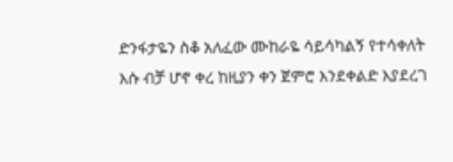ድንፋታዬን ስቆ አለፈው ሙከራዬ ሳይሳካልኝ የተሳቀለት እሱ ብቻ ሆኖ ቀረ ከዚያን ቀን ጀምሮ እንደቀልድ እያደረገ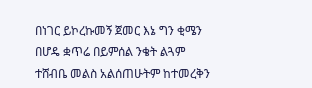በነገር ይኮረኩመኝ ጀመር እኔ ግን ቂሜን በሆዴ ቋጥሬ በይምሰል ንቄት ልጓም ተሸብቤ መልስ አልሰጠሁትም ከተመረቅን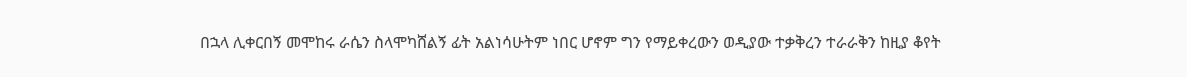በኋላ ሊቀርበኝ መሞከሩ ራሴን ስላሞካሸልኝ ፊት አልነሳሁትም ነበር ሆኖም ግን የማይቀረውን ወዲያው ተቃቅረን ተራራቅን ከዚያ ቆየት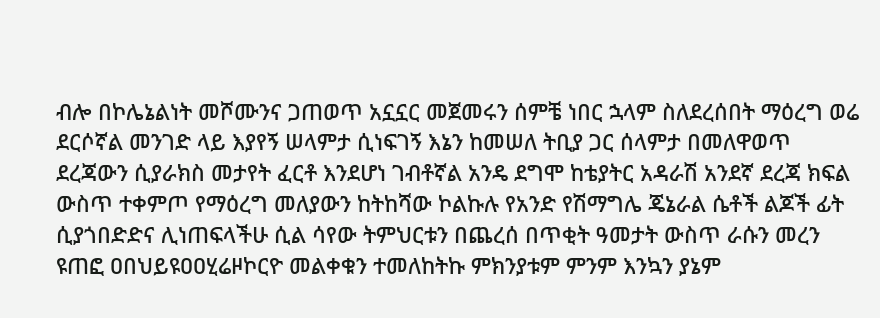ብሎ በኮሌኔልነት መሾሙንና ጋጠወጥ አኗኗር መጀመሩን ሰምቼ ነበር ኋላም ስለደረሰበት ማዕረግ ወሬ ደርሶኛል መንገድ ላይ እያየኝ ሠላምታ ሲነፍገኝ እኔን ከመሠለ ትቢያ ጋር ሰላምታ በመለዋወጥ ደረጃውን ሲያራክስ መታየት ፈርቶ እንደሆነ ገብቶኛል አንዴ ደግሞ ከቴያትር አዳራሽ አንደኛ ደረጃ ክፍል ውስጥ ተቀምጦ የማዕረግ መለያውን ከትከሻው ኮልኩሉ የአንድ የሽማግሌ ጄኔራል ሴቶች ልጆች ፊት ሲያጎበድድና ሊነጠፍላችሁ ሲል ሳየው ትምህርቱን በጨረሰ በጥቂት ዓመታት ውስጥ ራሱን መረን ዩጠፎ ዐበህይዩዐዐሂሬዞኮርዮ መልቀቁን ተመለከትኩ ምክንያቱም ምንም እንኳን ያኔም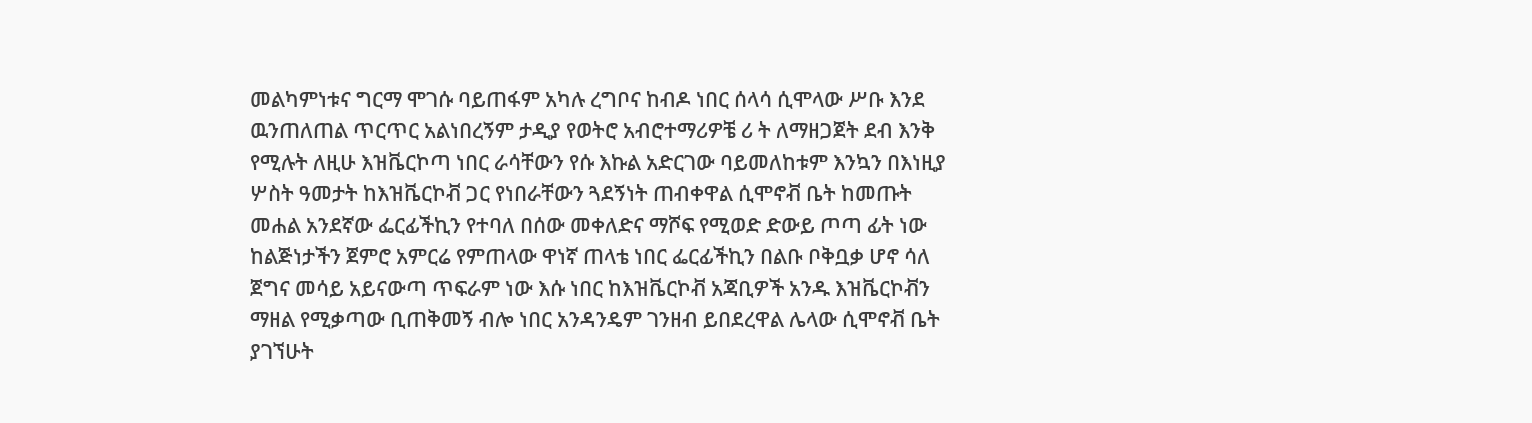መልካምነቱና ግርማ ሞገሱ ባይጠፋም አካሉ ረግቦና ከብዶ ነበር ሰላሳ ሲሞላው ሥቡ እንደ ዉንጠለጠል ጥርጥር አልነበረኝም ታዲያ የወትሮ አብሮተማሪዎቼ ሪ ት ለማዘጋጀት ደብ እንቅ የሚሉት ለዚሁ እዝቬርኮጣ ነበር ራሳቸውን የሱ እኩል አድርገው ባይመለከቱም እንኳን በእነዚያ ሦስት ዓመታት ከእዝቬርኮቭ ጋር የነበራቸውን ጓደኝነት ጠብቀዋል ሲሞኖቭ ቤት ከመጡት መሐል አንደኛው ፌርፊችኪን የተባለ በሰው መቀለድና ማሾፍ የሚወድ ድውይ ጦጣ ፊት ነው ከልጅነታችን ጀምሮ አምርሬ የምጠላው ዋነኛ ጠላቴ ነበር ፌርፊችኪን በልቡ ቦቅቧቃ ሆኖ ሳለ ጀግና መሳይ አይናውጣ ጥፍራም ነው እሱ ነበር ከእዝቬርኮቭ አጃቢዎች አንዱ እዝቬርኮቭን ማዘል የሚቃጣው ቢጠቅመኝ ብሎ ነበር አንዳንዴም ገንዘብ ይበደረዋል ሌላው ሲሞኖቭ ቤት ያገኘሁት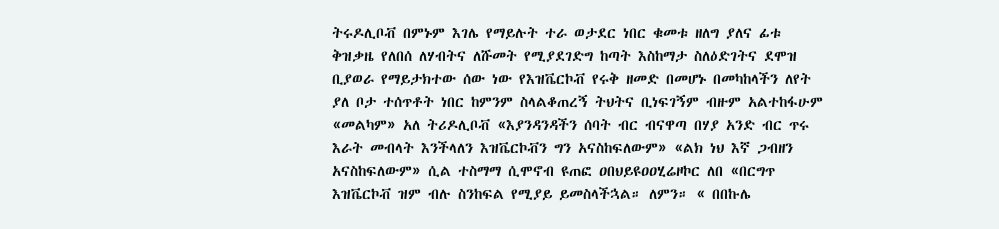ትሩዶሊቦቭ በምኑም እገሌ የማይሉት ተራ ወታደር ነበር ቁመቱ ዘለግ ያለና ፊቱ ቅዝቃዜ የለበሰ ለሃብትና ለሹመት የሚያደገድግ ከጣት እስከማታ ስለዕድገትና ደሞዝ ቢያወራ የማይታክተው ሰው ነው የእዝቬርኮቭ የሩቅ ዘመድ በመሆኑ በመካከላችን ለየት ያለ ቦታ ተሰጥቶት ነበር ከምንም ስላልቆጠረኝ ትህትና ቢነፍገኝም ብዙም አልተከፋሁም «መልካም» አለ ትሪዶሊቦቭ «እያንዳንዳችን ሰባት ብር ብናዋጣ በሃያ አንድ ብር ጥሩ እራት መብላት እንችላለን እዝቬርኮቭን ግን አናስከፍለውም» «ልክ ነህ እኛ ጋብዘን አናስከፍለውም» ሲል ተስማማ ሲሞኖብ ዩጠፎ ዐበህይዩዐዐሂሬዞኮር ለበ «በርግጥ እዝቬርኮቭ ዝም ብሉ ስንከፍል የሚያይ ይመስላችኋል። ለምን። « በበኩሌ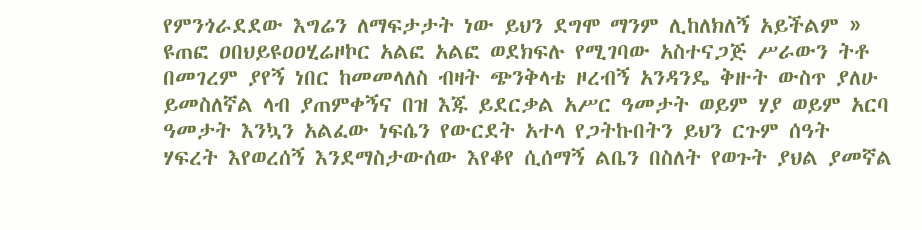የምንጎራደደው እግሬን ለማፍታታት ነው ይህን ደግሞ ማንም ሊከለክለኝ አይችልም » ዩጠፎ ዐበህይዩዐዐሂሬዞኮር አልፎ አልፎ ወደክፍሉ የሚገባው አስተናጋጅ ሥራውን ትቶ በመገረም ያየኝ ነበር ከመመላለስ ብዛት ጭንቅላቴ ዞረብኝ አንዳንዴ ቅዙት ውስጥ ያለሁ ይመስለኛል ላብ ያጠምቀኝና በዝ እጁ ይደርቃል አሥር ዓመታት ወይም ሃያ ወይም አርባ ዓመታት እንኳን አልፈው ነፍሴን የውርደት አተላ የጋትኩበትን ይህን ርጉም ሰዓት ሃፍረት እየወረሰኝ እንደማስታውሰው እየቆየ ሲሰማኝ ልቤን በስለት የወጉት ያህል ያመኛል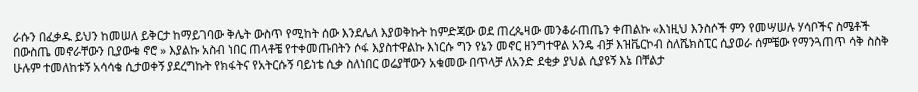ራሱን በፈቃዱ ይህን ከመሠለ ይቅርታ ከማይገባው ቅሌት ውስጥ የሚከት ሰው እንደሌለ እያወቅኩት ከምድጃው ወደ ጠረጴዛው መንቆራጠጤን ቀጠልኩ «እነዚህ እንስሶች ምን የመሣሠሉ ሃሳቦችና ስሜቶች በውስጤ መኖራቸውን ቢያውቁ ኖሮ » እያልኩ አስብ ነበር ጠላቶቼ የተቀመጡበትን ሶፋ እያስተዋልኩ እነርሱ ግን የኔን መኖር ዘንግተዋል አንዴ ብቻ እዝቬርኮብ ስለሼክስፒር ሲያወራ ሰምቼው የማንጓጠጥ ሳቅ ስስቅ ሁሉም ተመለከቱኝ አሳሳቄ ሲታወቀኝ ያደረግኩት የክፋትና የአትርሱኝ ባይነቴ ሲቃ ስለነበር ወሬያቸውን አቁመው በጥላቻ ለአንድ ደቂቃ ያህል ሲያዩኝ እኔ በቸልታ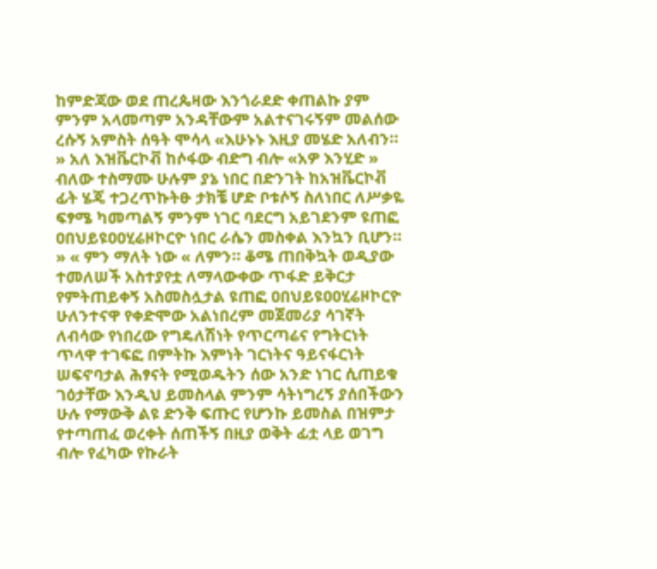ከምድጃው ወደ ጠረጴዛው እንጎራደድ ቀጠልኩ ያም ምንም አላመጣም አንዳቸውም አልተናገሩኝም መልሰው ረሱኝ አምስት ሰዓት ሞሳላ «እሁኑኑ እዚያ መሄድ አለብን። » አለ እዝቬርኮቭ ከሶፋው ብድግ ብሎ «አዎ እንሂድ » ብለው ተስማሙ ሁሉም ያኔ ነበር በድንገት ከአዝቬርኮቭ ፊት ሄጄ ተጋረጥኩትፁ ታክቼ ሆድ ቦቱሶኝ ስለነበር ለሥቃዬ ፍፃሜ ካመጣልኝ ምንም ነገር ባደርግ አይገደንም ዩጠፎ ዐበህይዩዐዐሂሬዞኮርዮ ነበር ራሴን መስቀል እንኳን ቢሆን። » « ምን ማለት ነው « ለምን። ቆሜ ጠበቅኳት ወዲያው ተመለሠች አስተያየቷ ለማላውቀው ጥፋድ ይቅርታ የምትጠይቀኝ አስመስሏታል ዩጠፎ ዐበህይዩዐዐሂሬዞኮርዮ ሁለንተናዋ የቀድሞው አልነበረም መጀመሪያ ሳገኛት ለብሳው የነበረው የግዴለሽነት የጥርጣሬና የግትርነት ጥላዋ ተገፍፎ በምትኩ እምነት ገርነትና ዓይናፋርነት ሠፍኖባታል ሕፃናት የሚወዱትን ሰው አንድ ነገር ሲጠይቁ ገዕታቸው እንዲህ ይመስላል ምንም ሳትነግረኝ ያሰበችውን ሁሉ የማውቅ ልዩ ድንቅ ፍጡር የሆንኩ ይመስል በዝምታ የተጣጠፈ ወረቀት ሰጠችኝ በዚያ ወቅት ፊቷ ላይ ወገግ ብሎ የፈካው የኩራት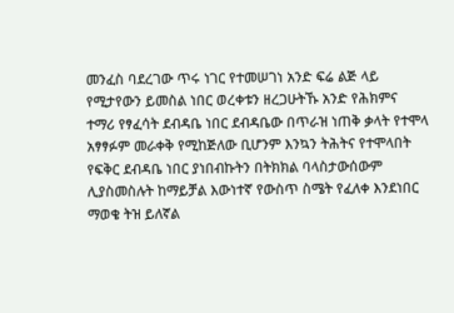መንፈስ ባደረገው ጥሩ ነገር የተመሠገነ አንድ ፍሬ ልጅ ላይ የሚታየውን ይመስል ነበር ወረቀቱን ዘረጋሁትኹ አንድ የሕክምና ተማሪ የፃፈሳት ደብዳቤ ነበር ደብዳቤው በጥራዝ ነጠቅ ቃላት የተሞላ አፃፃፉም መራቀቅ የሚከጅለው ቢሆንም እንኳን ትሕትና የተሞላበት የፍቅር ደብዳቤ ነበር ያነበብኩትን በትክክል ባላስታውሰውም ሊያስመስሉት ከማይቻል እውነተኛ የውስጥ ስሜት የፈለቀ እንደነበር ማወቄ ትዝ ይለኛል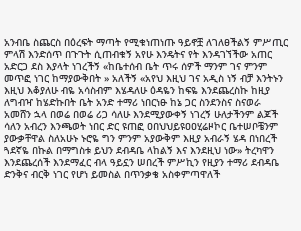አንብቤ ስጨርስ በዕረፍት ማጣት የሚቁነጠነጡ ዓይኖቿ ለገለፀችልኝ ምሥጢር ምላሽ እንድሰጥ በጉጉት ሲጠብቁኝ አየሁ እንዴትና የት እንዳገኘችው አጠር አድርጋ ደስ እያላት ነገረችኝ «ከቤተሰብ ቤት ጥሩ ሰዎች ማንም ገና ምንም መጥፎ ነገር ከማያውቅበት » አለችኝ «አየህ እዚህ ገና አዲስ ነኝ ብቻ እንትኑን እዚህ እቆያለሁ ብዬ አሳስብም እሄዳለሁ ዕዳዬን ከፍዬ እንደጨረስኩ ከዚያ ለግብዣ ከሄድኩበት ቤት አንድ ተማሪ ነበርነፁ ከኔ ጋር ስንደንስና ስናወራ አመሸን ኋላ በወሬ በወሬ ሪጋ ሳለሁ እንደሚያውቀኝ ነገረኝ ሁለታችንም ልጆች ሳለን አብረን እንጫወት ነበር ድር ዩጠፎ ዐበህህይዩዐዐሂሬዞኮር ቤተሠቦቼንም ያውቃቸዋል ስለአሁኑ ኑሮዬ ግን ምንም አያውቅም እዚያ አብራኝ ሄዳ በነበረች ጓደኛዬ በኩል በማግስቱ ይህን ደብዳቤ ላከልኝ እና እንደዚህ ነው» ትረካዋን እንደጨረሰች እንደማፈር ብላ ዓይኗን ሠበረች ምሥኪን የዚያን ተማሪ ደብዳቤ ድንቅና ብርቅ ነገር የሆነ ይመስል በጥንቃቄ አስቀምጣዋለች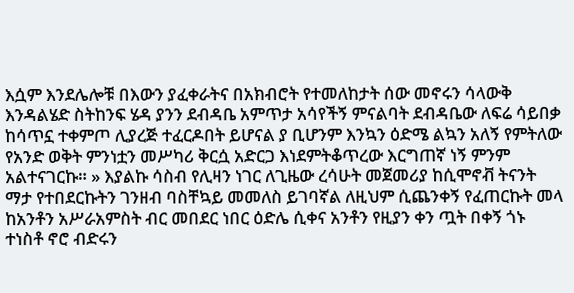እሷም እንደሌሎቹ በእውን ያፈቀራትና በአክብሮት የተመለከታት ሰው መኖሩን ሳላውቅ እንዳልሄድ ስትከንፍ ሄዳ ያንን ደብዳቤ አምጥታ አሳየችኝ ምናልባት ደብዳቤው ለፍሬ ሳይበቃ ከሳጥኗ ተቀምጦ ሊያረጅ ተፈርዶበት ይሆናል ያ ቢሆንም እንኳን ዕድሜ ልኳን አለኝ የምትለው የአንድ ወቅት ምንነቷን መሥካሪ ቅርሷ አድርጋ እነደምትቆጥረው እርግጠኛ ነኝ ምንም አልተናገርኩ። » እያልኩ ሳስብ የሊዛን ነገር ለጊዜው ረሳሁት መጀመሪያ ከሲሞኖቭ ትናንት ማታ የተበደርኩትን ገንዘብ ባስቸኳይ መመለስ ይገባኛል ለዚህም ሲጨንቀኝ የፈጠርኩት መላ ከአንቶን አሥራአምስት ብር መበደር ነበር ዕድሌ ሲቀና አንቶን የዚያን ቀን ጧት በቀኝ ጎኑ ተነስቶ ኖሮ ብድሩን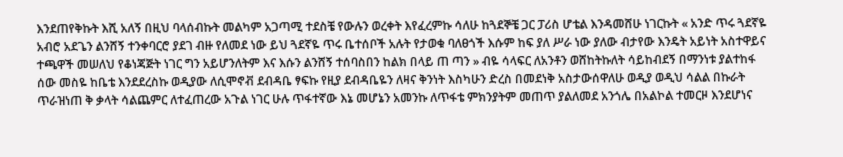እንደጠየቅኩት እሺ አለኝ በዚህ ባላሰብኩት መልካም አጋጣሚ ተደስቼ የውሉን ወረቀት እየፈረምኩ ሳለሁ ከጓደኞቼ ጋር ፓሪስ ሆቴል እንዳመሸሁ ነገርኩት « አንድ ጥሩ ጓደኛዬ አብሮ አደጌን ልንሸኝ ተንቀባርሮ ያደገ ብዙ የለመደ ነው ይህ ጓደኛዬ ጥሩ ቤተሰቦች አሉት የታወቁ ባለፀጎች እሱም ከፍ ያለ ሥራ ነው ያለው ብታየው እንዴት አይነት አስተዋይና ተጫዋች መሠለህ የቆነጃጅት ነገር ግን አይሆንለትም እና እሱን ልንሸኝ ተሰባስበን ከልክ በላይ ጠ ጣን » ብዬ ሳላፍር ለአንቶን ወሸከትኩለት ሳይከብደኝ በማንነቱ ያልተከፋ ሰው መስዬ ከቤቴ እንደደረስኩ ወዲያው ለሲሞኖቭ ደብዳቤ ፃፍኩ የዚያ ደብዳቤዬን ለዛና ቅንነት እስካሁን ድረስ በመደነቅ አስታውሰዋለሁ ወዲያ ወዲህ ሳልል በኩራት ጥራዝነጠ ቅ ቃላት ሳልጨምር ለተፈጠረው አጉል ነገር ሁሉ ጥፋተኛው እኔ መሆኔን አመንኩ ለጥፋቴ ምክንያትም መጠጥ ያልለመደ አንጎሌ በአልኮል ተመርዞ እንደሆነና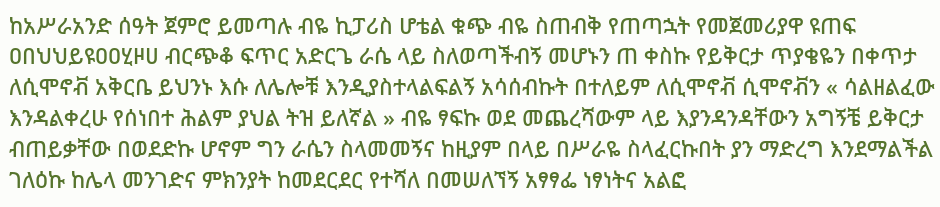ከአሥራአንድ ሰዓት ጀምሮ ይመጣሉ ብዬ ኪፓሪስ ሆቴል ቁጭ ብዬ ስጠብቅ የጠጣኋት የመጀመሪያዋ ዩጠፍ ዐበህህይዩዐዐሂዞሀ ብርጭቆ ፍጥር አድርጌ ራሴ ላይ ስለወጣችብኝ መሆኑን ጠ ቀስኩ የይቅርታ ጥያቄዬን በቀጥታ ለሲሞኖቭ አቅርቤ ይህንኑ እሱ ለሌሎቹ እንዲያስተላልፍልኝ አሳሰብኩት በተለይም ለሲሞኖቭ ሲሞኖቭን « ሳልዘልፈው እንዳልቀረሁ የሰነበተ ሕልም ያህል ትዝ ይለኛል » ብዬ ፃፍኩ ወደ መጨረሻውም ላይ እያንዳንዳቸውን አግኝቼ ይቅርታ ብጠይቃቸው በወደድኩ ሆኖም ግን ራሴን ስላመመኝና ከዚያም በላይ በሥራዬ ስላፈርኩበት ያን ማድረግ እንደማልችል ገለዕኩ ከሌላ መንገድና ምክንያት ከመደርደር የተሻለ በመሠለኘኝ አፃፃፌ ነፃነትና አልፎ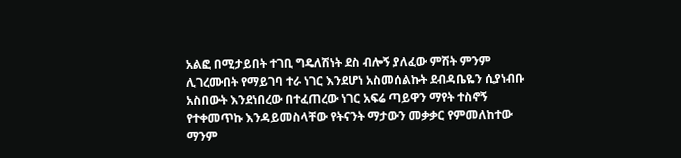አልፎ በሚታይበት ተገቢ ግዴለሽነት ደስ ብሎኝ ያለፈው ምሽት ምንም ሊገረሙበት የማይገባ ተራ ነገር እንደሆነ አስመሰልኩት ደብዳቤዬን ሲያነብቡ አስበውት እንደነበረው በተፈጠረው ነገር አፍሬ ጣይዋን ማየት ተስኖኝ የተቀመጥኩ እንዳይመስላቸው የትናንት ማታውን መቃቃር የምመለከተው ማንም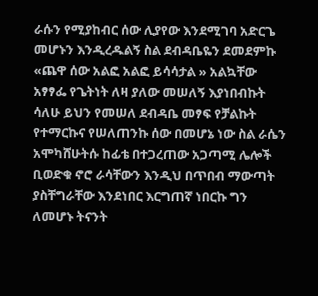ራሱን የሚያከብር ሰው ሊያየው እንደሚገባ አድርጌ መሆኑን እንዲረዱልኝ ስል ደብዳቤዬን ደመደምኩ «ጨዋ ሰው አልፎ አልፎ ይሳሳታል » አልኳቸው አፃፃፌ የጌትነት ለዛ ያለው መሠለኝ እያነበብኩት ሳለሁ ይህን የመሠለ ደብዳቤ መፃፍ የቻልኩት የተማርኩና የሠለጠንኩ ሰው በመሆኔ ነው ስል ራሴን አሞካሸሁትሱ ከፊቴ በተጋረጠው አጋጣሚ ሌሎች ቢወድቁ ኖሮ ራሳቸውን እንዲህ በጥበብ ማውጣት ያስቸግራቸው እንደነበር እርግጠኛ ነበርኩ ግን ለመሆኑ ትናንት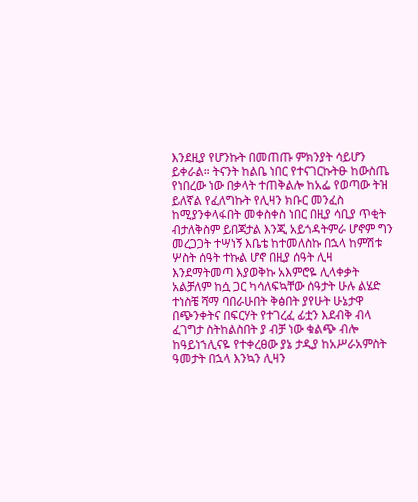እንደዚያ የሆንኩት በመጠጡ ምክንያት ሳይሆን ይቀራል። ትናንት ከልቤ ነበር የተናገርኩትፁ ከውስጤ የነበረው ነው በቃላት ተጠቅልሎ ከአፌ የወጣው ትዝ ይለኛል የፈለግኩት የሊዛን ክቡር መንፈስ ከሚያንቀላፋበት መቀስቀስ ነበር በዚያ ሳቢያ ጥቂት ብታለቅስም ይበጃታል እንጂ አይጎዳትምራ ሆኖም ግን መረጋጋት ተሣነኝ እቤቴ ከተመለስኩ በኋላ ከምሽቱ ሦስት ሰዓት ተኩል ሆኖ በዚያ ሰዓት ሊዛ እንደማትመጣ እያወቅኩ አእምሮዬ ሊላቀቃት አልቻለም ከሷ ጋር ካሳለፍኳቸው ሰዓታት ሁሉ ልሄድ ተነስቼ ሻማ ባበራሁበት ቅፅበት ያየሁት ሁኔታዋ በጭንቀትና በፍርሃት የተገረፈ ፊቷን እደብቅ ብላ ፈገግታ ስትከልስበት ያ ብቻ ነው ቁልጭ ብሎ ከዓይነኀሊናዬ የተቀረፀው ያኔ ታዲያ ከአሥራአምስት ዓመታት በኋላ እንኳን ሊዛን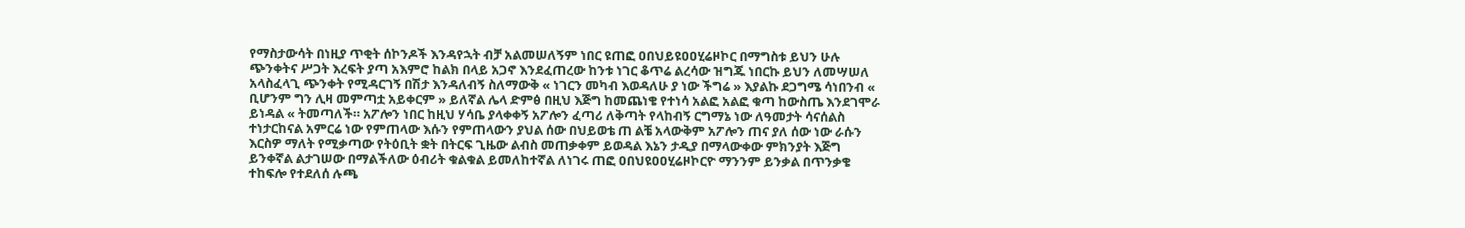የማስታውሳት በነዚያ ጥቂት ሰኮንዶች እንዳየኋት ብቻ አልመሠለኝም ነበር ዩጠፎ ዐበህይዩዐዐሂሬዞኮር በማግስቱ ይህን ሁሉ ጭንቀትና ሥጋት እረፍት ያጣ አእምሮ ከልክ በላይ አጋኖ እንደፈጠረው ከንቱ ነገር ቆጥሬ ልረሳው ዝግጁ ነበርኩ ይህን ለመሣሠለ አላስፈላጊ ጭንቀት የሚዳርገኝ በሽታ እንዳለብኝ ስለማውቅ « ነገርን መካብ እወዳለሁ ያ ነው ችግሬ » እያልኩ ደጋግሜ ሳነበንብ « ቢሆንም ግን ሊዛ መምጣቷ አይቀርም » ይለኛል ሌላ ድምፅ በዚህ እጅግ ከመጨነቄ የተነሳ አልፎ አልፎ ቁጣ ከውስጤ እንደገሞራ ይነዳል « ትመጣለች። አፖሎን ነበር ከዚህ ሃሳቤ ያላቀቀኝ አፖሎን ፈጣሪ ለቅጣት የላከብኝ ርግማኔ ነው ለዓመታት ሳናሰልስ ተነታርከናል አምርሬ ነው የምጠላው እሱን የምጠላውን ያህል ሰው በህይወቴ ጠ ልቼ አላውቅም አፖሎን ጠና ያለ ሰው ነው ራሱን እርስዎ ማለት የሚቃጣው የትዕቢት ቋት በትርፍ ጊዜው ልብስ መጠቃቀም ይወዳል እኔን ታዲያ በማላውቀው ምክንያት እጅግ ይንቀኛል ልታገሠው በማልችለው ዕብሪት ቁልቁል ይመለከተኛል ለነገሩ ጠፎ ዐበህዩዐዐሂሬዞኮርዮ ማንንም ይንቃል በጥንቃቄ ተከፍሎ የተደለሰ ሉጫ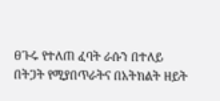ፀጉሩ የተለጠ ፈባት ራሱን በተለይ በትጋት የሚያበጥራትና በአትክልት ዘይት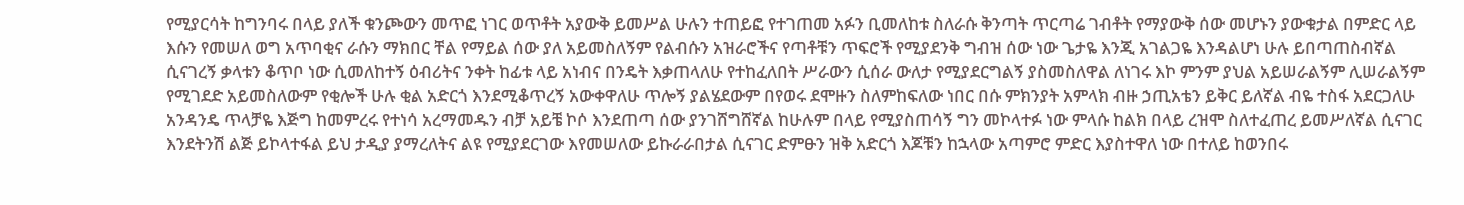የሚያርሳት ከግንባሩ በላይ ያለች ቁንጮውን መጥፎ ነገር ወጥቶት አያውቅ ይመሥል ሁሉን ተጠይፎ የተገጠመ አፉን ቢመለከቱ ስለራሱ ቅንጣት ጥርጣሬ ገብቶት የማያውቅ ሰው መሆኑን ያውቁታል በምድር ላይ እሱን የመሠለ ወግ አጥባቂና ራሱን ማክበር ቸል የማይል ሰው ያለ አይመስለኝም የልብሱን አዝራሮችና የጣቶቹን ጥፍሮች የሚያደንቅ ግብዝ ሰው ነው ጌታዬ እንጂ አገልጋዬ እንዳልሆነ ሁሉ ይበጣጠስብኛል ሲናገረኝ ቃላቱን ቆጥቦ ነው ሲመለከተኝ ዕብሪትና ንቀት ከፊቱ ላይ አነብና በንዴት እቃጠላለሁ የተከፈለበት ሥራውን ሲሰራ ውለታ የሚያደርግልኝ ያስመስለዋል ለነገሩ እኮ ምንም ያህል አይሠራልኝም ሊሠራልኝም የሚገደድ አይመስለውም የቂሎች ሁሉ ቂል አድርጎ እንደሚቆጥረኝ አውቀዋለሁ ጥሎኝ ያልሄደውም በየወሩ ደሞዙን ስለምከፍለው ነበር በሱ ምክንያት አምላክ ብዙ ኃጢአቴን ይቅር ይለኛል ብዬ ተስፋ አደርጋለሁ አንዳንዴ ጥላቻዬ እጅግ ከመምረሩ የተነሳ አረማመዱን ብቻ አይቼ ኮሶ እንደጠጣ ሰው ያንገሸግሸኛል ከሁሉም በላይ የሚያስጠሳኝ ግን መኮላተፉ ነው ምላሱ ከልክ በላይ ረዝሞ ስለተፈጠረ ይመሥለኛል ሲናገር እንደትንሽ ልጅ ይኮላተፋል ይህ ታዲያ ያማረለትና ልዩ የሚያደርገው እየመሠለው ይኩራራበታል ሲናገር ድምፁን ዝቅ አድርጎ እጆቹን ከኋላው አጣምሮ ምድር እያስተዋለ ነው በተለይ ከወንበሩ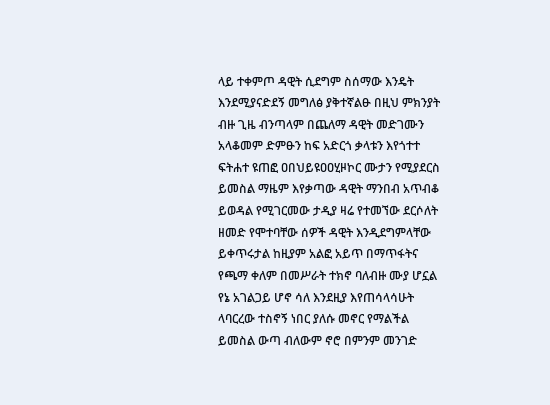ላይ ተቀምጦ ዳዊት ሲደግም ስሰማው እንዴት እንደሚያናድደኝ መግለፅ ያቅተኛልፁ በዚህ ምክንያት ብዙ ጊዜ ብንጣላም በጨለማ ዳዊት መድገሙን አላቆመም ድምፁን ከፍ አድርጎ ቃላቱን እየጎተተ ፍትሐተ ዩጠፎ ዐበህይዩዐዐሂዞኮር ሙታን የሚያደርስ ይመስል ማዜም እየቃጣው ዳዊት ማንበብ አጥብቆ ይወዳል የሚገርመው ታዲያ ዛሬ የተመኘው ደርሶለት ዘመድ የሞተባቸው ሰዎች ዳዊት እንዲደግምላቸው ይቀጥሩታል ከዚያም አልፎ አይጥ በማጥፋትና የጫማ ቀለም በመሥራት ተክኖ ባለብዙ ሙያ ሆኗል የኔ አገልጋይ ሆኖ ሳለ እንደዚያ እየጠሳላሳሁት ላባርረው ተስኖኝ ነበር ያለሱ መኖር የማልችል ይመስል ውጣ ብለውም ኖሮ በምንም መንገድ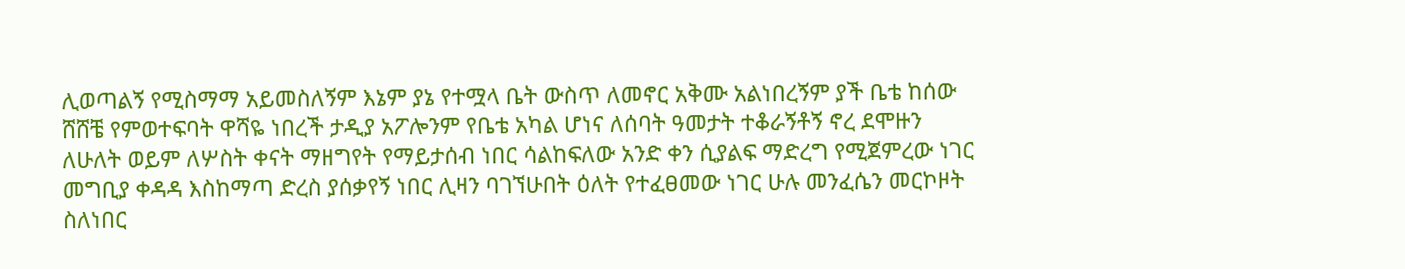ሊወጣልኝ የሚስማማ አይመስለኝም እኔም ያኔ የተሟላ ቤት ውስጥ ለመኖር አቅሙ አልነበረኝም ያች ቤቴ ከሰው ሸሸቼ የምወተፍባት ዋሻዬ ነበረች ታዲያ አፖሎንም የቤቴ አካል ሆነና ለሰባት ዓመታት ተቆራኝቶኝ ኖረ ደሞዙን ለሁለት ወይም ለሦስት ቀናት ማዘግየት የማይታሰብ ነበር ሳልከፍለው አንድ ቀን ሲያልፍ ማድረግ የሚጀምረው ነገር መግቢያ ቀዳዳ እስከማጣ ድረስ ያሰቃየኝ ነበር ሊዛን ባገኘሁበት ዕለት የተፈፀመው ነገር ሁሉ መንፈሴን መርኮዞት ስለነበር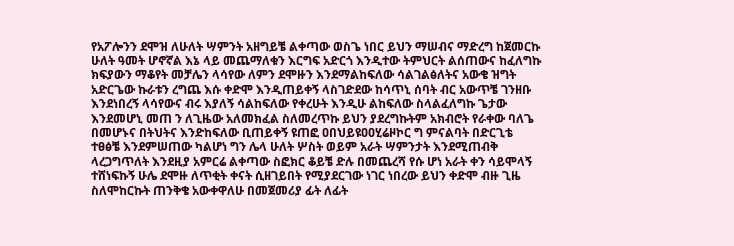የአፖሎንን ደሞዝ ለሁለት ሣምንት አዘግይቼ ልቀጣው ወስጌ ነበር ይህን ማሠብና ማድረግ ከጀመርኩ ሁለት ዓመት ሆኖኛል እኔ ላይ መጨማለቁን እርግፍ አድርጎ እንዲተው ትምህርት ልሰጠውና ከፈለግኩ ክፍያውን ማቆየት መቻሌን ላሳየው ለምን ደሞዙን እንደማልከፍለው ሳልገልፅለትና አውቄ ዝግት አድርጌው ኩራቱን ረግጨ እሱ ቀድሞ እንዲጠይቀኝ ላስገድደው ከሳጥኒ ሰባት ብር አውጥቼ ገንዘቡ እንደነበረኝ ላሳየውና ብሩ እያለኝ ሳልከፍለው የቀረሁት እንዲሁ ልከፍለው ስላልፈለግኩ ጌታው እንደመሆኒ መጠ ን ለጊዜው አለመክፈል ስለመረጥኩ ይህን ያደረግኩትም አክብሮት የራቀው ባለጌ በመሆኑና በትህትና እንድከፍለው ቢጠይቀኝ ዩጠፎ ዐበህይዩዐዐሂሬዞኮር ግ ምናልባት በድርጊቴ ተፀፅቼ እንደምሠጠው ካልሆነ ግን ሌላ ሁለት ሦስት ወይም አራት ሣምንታት እንደሚጠብቅ ላረጋግጥለት እንደዚያ አምርሬ ልቀጣው ስፎክር ቆይቼ ድሉ በመጨረሻ የሱ ሆነ አራት ቀን ሳይሞላኝ ተሸነፍኩኝ ሁሌ ደሞዙ ለጥቂት ቀናት ሲዘገይበት የሚያደርገው ነገር ነበረው ይህን ቀድሞ ብዙ ጊዜ ስለሞከርኩት ጠንቅቄ አውቀዋለሁ በመጀመሪያ ፊት ለፊት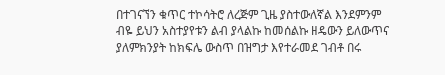በተገናኘን ቁጥር ተኮሳትሮ ለረጅም ጊዜ ያስተውለኛል እንደምንም ብዬ ይህን አስተያየቱን ልብ ያላልኩ ከመሰልኩ ዘዴውን ይለውጥና ያለምክንያት ከክፍሌ ውስጥ በዝግታ እየተራመደ ገብቶ በሩ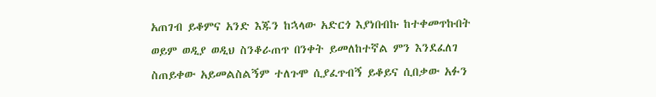አጠገብ ይቆምና አንድ እጁን ከኋላው አድርጎ እያነበብኩ ከተቀመጥኩበት ወይም ወዲያ ወዲህ ስንቆራጠጥ በንቀት ይመለከተኛል ምን እንደፈለገ ስጠይቀው አይመልስልኝም ተለጉሞ ሲያፈጥብኝ ይቆይና ሲበቃው አፉን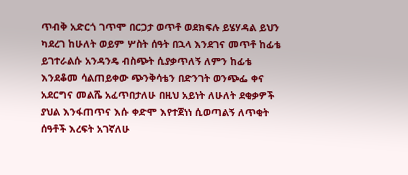ጥብቅ አድርጎ ገጥሞ በርጋታ ወጥቶ ወደክፍሉ ይሄሃዳል ይህን ካደረገ ከሁለት ወይም ሦስት ሰዓት በኋላ እንደገና መጥቶ ከፊቴ ይገተራልሱ አንዳንዴ ብስጭት ሲያቃጥለኝ ለምን ከፊቴ እንደቆመ ሳልጠይቀው ጭንቅሳቴን በድንገት ወንጭፌ ቀና አደርግና መልሼ አፈጥበታለሁ በዚህ አይነት ለሁለት ደቂቃዎች ያህል እንፋጠጥና እሱ ቀድሞ እየተጀነነ ሲወጣልኝ ለጥቂት ሰዓቶች እረፍት አገኛለሁ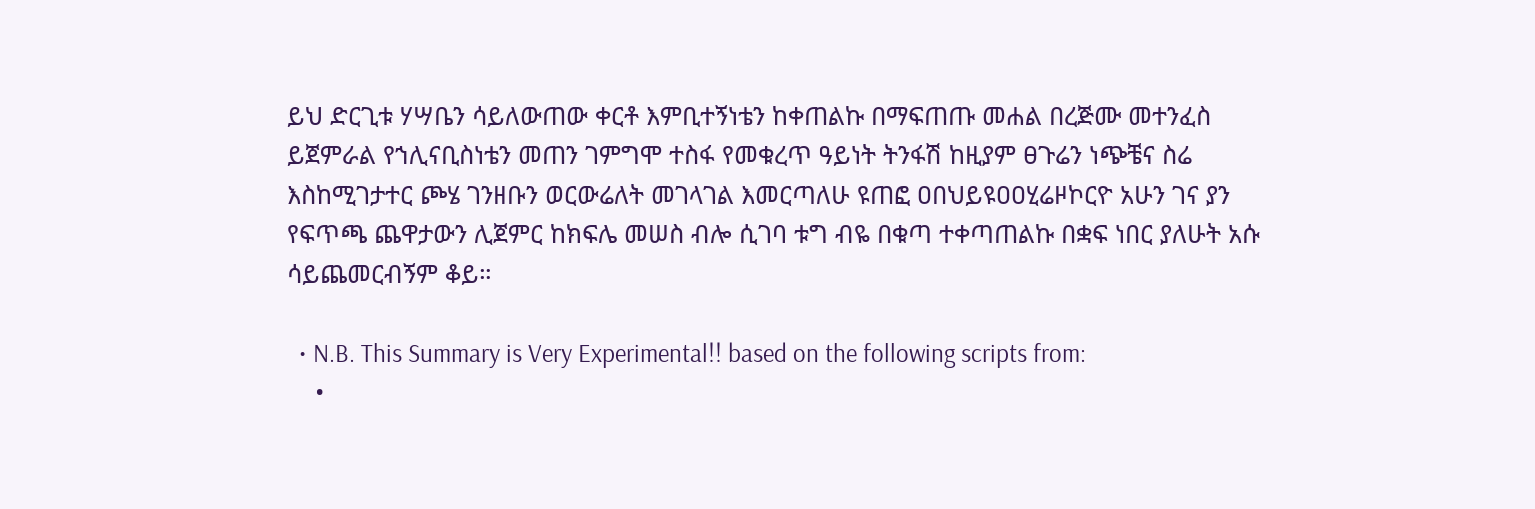ይህ ድርጊቱ ሃሣቤን ሳይለውጠው ቀርቶ እምቢተኝነቴን ከቀጠልኩ በማፍጠጡ መሐል በረጅሙ መተንፈስ ይጀምራል የኀሊናቢስነቴን መጠን ገምግሞ ተስፋ የመቁረጥ ዓይነት ትንፋሽ ከዚያም ፀጉሬን ነጭቼና ስሬ እስከሚገታተር ጮሄ ገንዘቡን ወርውሬለት መገላገል እመርጣለሁ ዩጠፎ ዐበህይዩዐዐሂሬዞኮርዮ አሁን ገና ያን የፍጥጫ ጨዋታውን ሊጀምር ከክፍሌ መሠስ ብሎ ሲገባ ቱግ ብዬ በቁጣ ተቀጣጠልኩ በቋፍ ነበር ያለሁት አሱ ሳይጨመርብኝም ቆይ።

  • N.B. This Summary is Very Experimental!! based on the following scripts from:
    •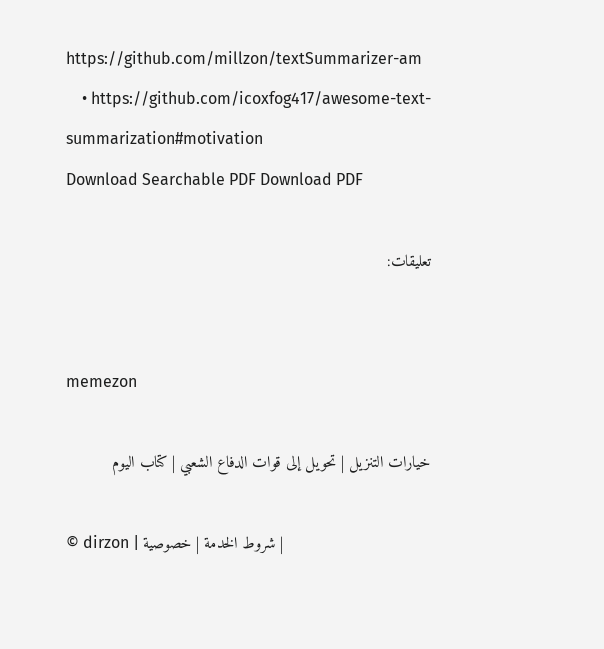https://github.com/millzon/textSummarizer-am
    • https://github.com/icoxfog417/awesome-text-summarization#motivation
Download Searchable PDF Download PDF

تعليقات:


memezon

خيارات التنزيل | تحويل إلى قوات الدفاع الشعبي | كتاب اليوم

© dirzon | شروط الخدمة | خصوصية |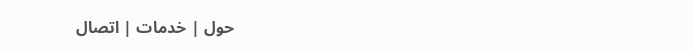حول | خدمات | اتصال